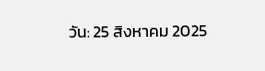วัน: 25 สิงหาคม 2025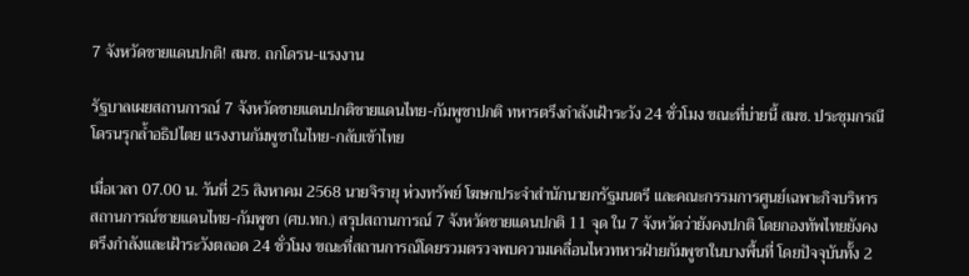7 จังหวัดชายแดนปกติ! สมช. ถกโดรน-แรงงาน

รัฐบาลเผยสถานการณ์ 7 จังหวัดชายแดนปกติชายแดนไทย-กัมพูชาปกติ ทหารตรึงกำลังเฝ้าระวัง 24 ชั่วโมง ขณะที่บ่ายนี้ สมช. ประชุมกรณีโดรนรุกล้ำอธิปไตย แรงงานกัมพูชาในไทย-กลับเข้าไทย

เมื่อเวลา 07.00 น. วันที่ 25 สิงหาคม 2568 นายจิรายุ ห่วงทรัพย์ โฆษกประจำสำนักนายกรัฐมนตรี และคณะกรรมการศูนย์เฉพาะกิจบริหารสถานการณ์ชายแดนไทย-กัมพูชา (ศบ.ทก.) สรุปสถานการณ์ 7 จังหวัดชายแดนปกติ 11 จุด ใน 7 จังหวัดว่ายังคงปกติ โดยกองทัพไทยยังคงตรึงกำลังและเฝ้าระวังตลอด 24 ชั่วโมง ขณะที่สถานการณ์โดยรวมตรวจพบความเคลื่อนไหวทหารฝ่ายกัมพูชาในบางพื้นที่ โดยปัจจุบันทั้ง 2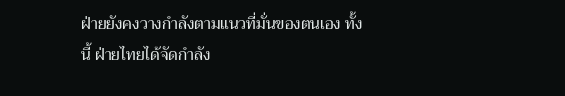ฝ่ายยังคงวางกำลังตามแนวที่มั่นของตนเอง ทั้งนี้ ฝ่ายไทยได้จัดกำลัง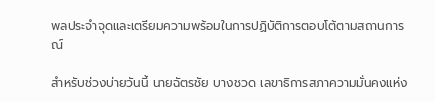พลประจำจุดและเตรียมความพร้อมในการปฏิบัติการตอบโต้ตามสถานการณ์

สำหรับช่วงบ่ายวันนี้ นายฉัตรชัย บางชวด เลขาธิการสภาความมั่นคงแห่ง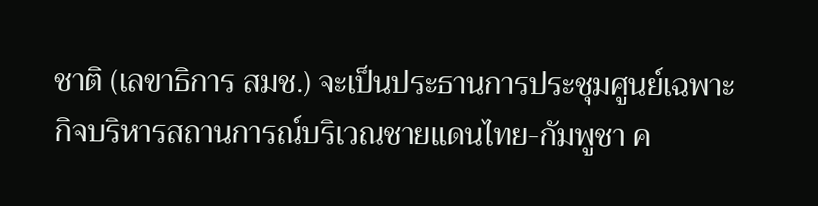ชาติ (เลขาธิการ สมช.) จะเป็นประธานการประชุมศูนย์เฉพาะกิจบริหารสถานการณ์บริเวณชายแดนไทย-กัมพูชา ค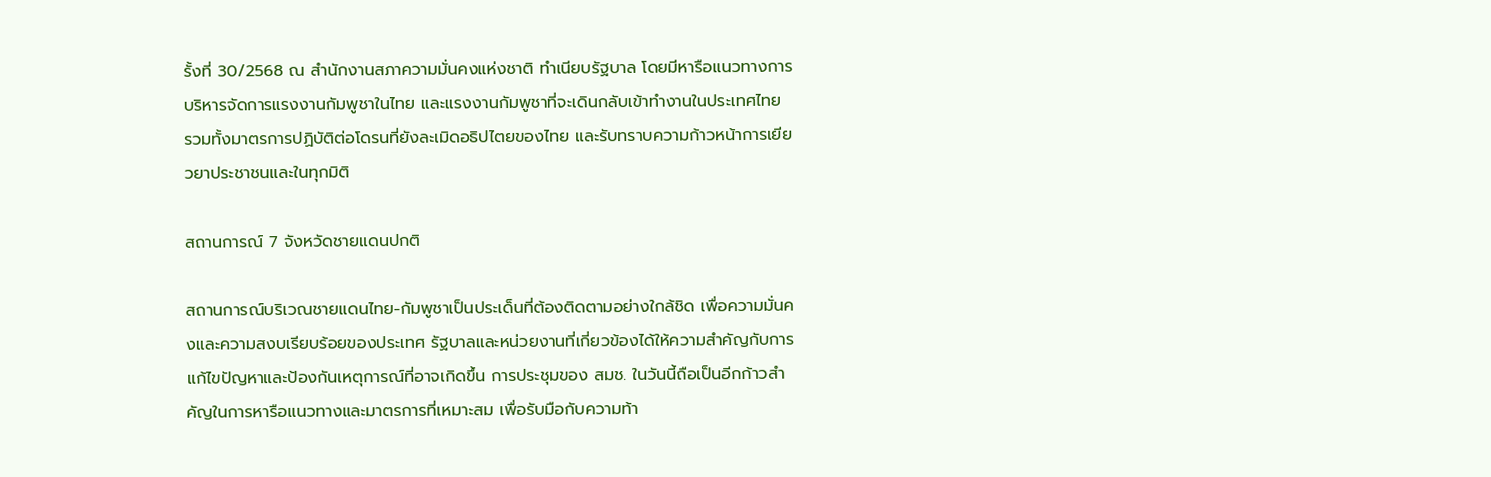รั้งที่ 30/2568 ณ สำนักงานสภาความมั่นคงแห่งชาติ ทำเนียบรัฐบาล โดยมีหารือแนวทางการบริหารจัดการแรงงานกัมพูชาในไทย และแรงงานกัมพูชาที่จะเดินกลับเข้าทำงานในประเทศไทย รวมทั้งมาตรการปฏิบัติต่อโดรนที่ยังละเมิดอธิปไตยของไทย และรับทราบความก้าวหน้าการเยียวยาประชาชนและในทุกมิติ

สถานการณ์ 7 จังหวัดชายแดนปกติ

สถานการณ์บริเวณชายแดนไทย-กัมพูชาเป็นประเด็นที่ต้องติดตามอย่างใกล้ชิด เพื่อความมั่นคงและความสงบเรียบร้อยของประเทศ รัฐบาลและหน่วยงานที่เกี่ยวข้องได้ให้ความสำคัญกับการแก้ไขปัญหาและป้องกันเหตุการณ์ที่อาจเกิดขึ้น การประชุมของ สมช. ในวันนี้ถือเป็นอีกก้าวสำคัญในการหารือแนวทางและมาตรการที่เหมาะสม เพื่อรับมือกับความท้า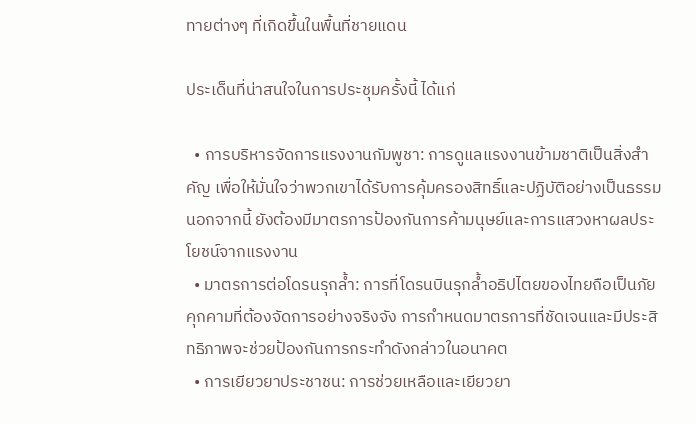ทายต่างๆ ที่เกิดขึ้นในพื้นที่ชายแดน

ประเด็นที่น่าสนใจในการประชุมครั้งนี้ ได้แก่

  • การบริหารจัดการแรงงานกัมพูชา: การดูแลแรงงานข้ามชาติเป็นสิ่งสำคัญ เพื่อให้มั่นใจว่าพวกเขาได้รับการคุ้มครองสิทธิ์และปฏิบัติอย่างเป็นธรรม นอกจากนี้ ยังต้องมีมาตรการป้องกันการค้ามนุษย์และการแสวงหาผลประโยชน์จากแรงงาน
  • มาตรการต่อโดรนรุกล้ำ: การที่โดรนบินรุกล้ำอธิปไตยของไทยถือเป็นภัยคุกคามที่ต้องจัดการอย่างจริงจัง การกำหนดมาตรการที่ชัดเจนและมีประสิทธิภาพจะช่วยป้องกันการกระทำดังกล่าวในอนาคต
  • การเยียวยาประชาชน: การช่วยเหลือและเยียวยา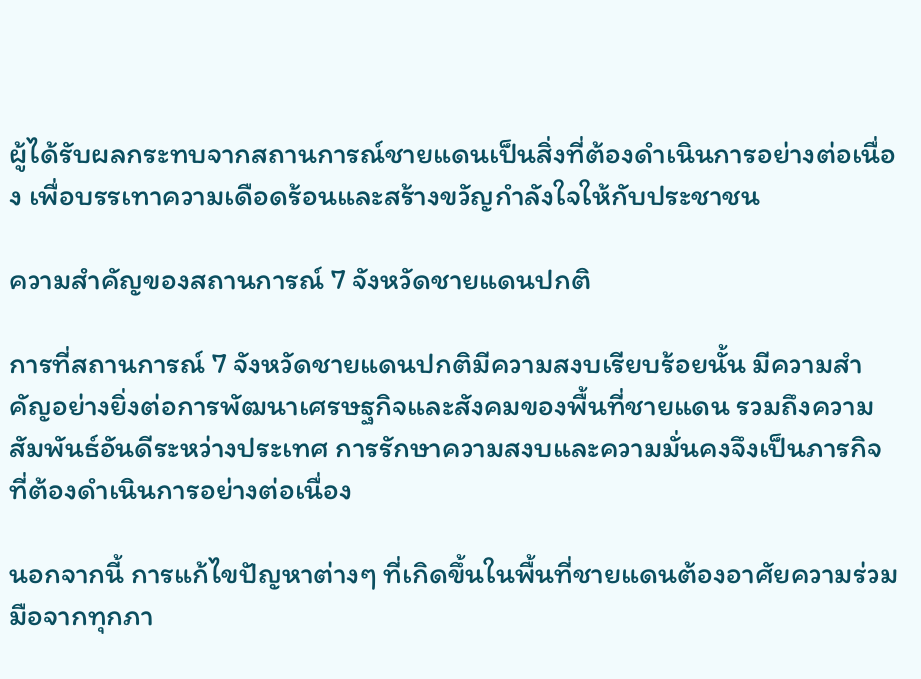ผู้ได้รับผลกระทบจากสถานการณ์ชายแดนเป็นสิ่งที่ต้องดำเนินการอย่างต่อเนื่อง เพื่อบรรเทาความเดือดร้อนและสร้างขวัญกำลังใจให้กับประชาชน

ความสำคัญของสถานการณ์ 7 จังหวัดชายแดนปกติ

การที่สถานการณ์ 7 จังหวัดชายแดนปกติมีความสงบเรียบร้อยนั้น มีความสำคัญอย่างยิ่งต่อการพัฒนาเศรษฐกิจและสังคมของพื้นที่ชายแดน รวมถึงความสัมพันธ์อันดีระหว่างประเทศ การรักษาความสงบและความมั่นคงจึงเป็นภารกิจที่ต้องดำเนินการอย่างต่อเนื่อง

นอกจากนี้ การแก้ไขปัญหาต่างๆ ที่เกิดขึ้นในพื้นที่ชายแดนต้องอาศัยความร่วมมือจากทุกภา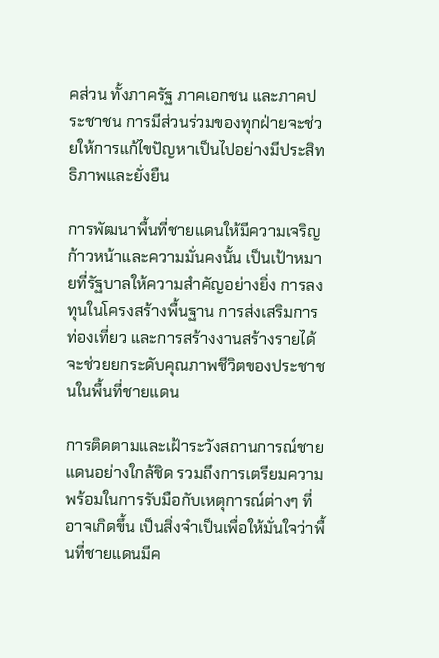คส่วน ทั้งภาครัฐ ภาคเอกชน และภาคประชาชน การมีส่วนร่วมของทุกฝ่ายจะช่วยให้การแก้ไขปัญหาเป็นไปอย่างมีประสิทธิภาพและยั่งยืน

การพัฒนาพื้นที่ชายแดนให้มีความเจริญก้าวหน้าและความมั่นคงนั้น เป็นเป้าหมายที่รัฐบาลให้ความสำคัญอย่างยิ่ง การลงทุนในโครงสร้างพื้นฐาน การส่งเสริมการท่องเที่ยว และการสร้างงานสร้างรายได้ จะช่วยยกระดับคุณภาพชีวิตของประชาชนในพื้นที่ชายแดน

การติดตามและเฝ้าระวังสถานการณ์ชายแดนอย่างใกล้ชิด รวมถึงการเตรียมความพร้อมในการรับมือกับเหตุการณ์ต่างๆ ที่อาจเกิดขึ้น เป็นสิ่งจำเป็นเพื่อให้มั่นใจว่าพื้นที่ชายแดนมีค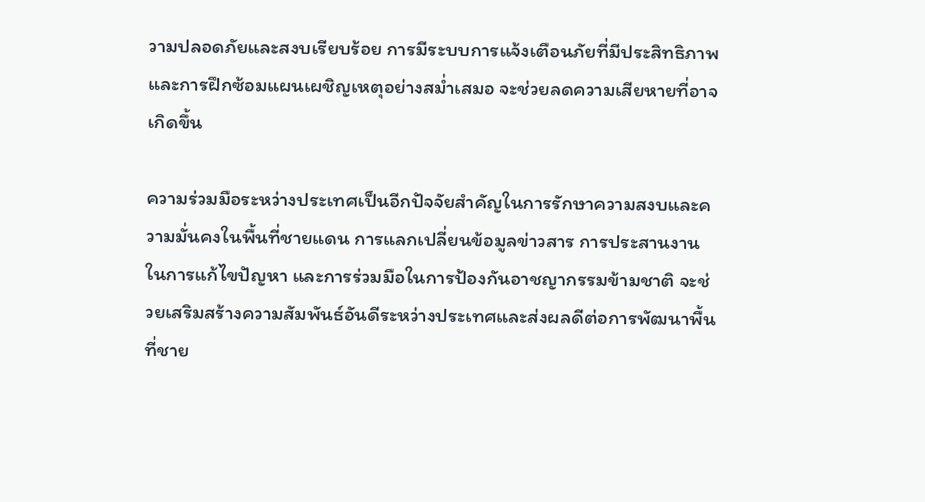วามปลอดภัยและสงบเรียบร้อย การมีระบบการแจ้งเตือนภัยที่มีประสิทธิภาพ และการฝึกซ้อมแผนเผชิญเหตุอย่างสม่ำเสมอ จะช่วยลดความเสียหายที่อาจเกิดขึ้น

ความร่วมมือระหว่างประเทศเป็นอีกปัจจัยสำคัญในการรักษาความสงบและความมั่นคงในพื้นที่ชายแดน การแลกเปลี่ยนข้อมูลข่าวสาร การประสานงานในการแก้ไขปัญหา และการร่วมมือในการป้องกันอาชญากรรมข้ามชาติ จะช่วยเสริมสร้างความสัมพันธ์อันดีระหว่างประเทศและส่งผลดีต่อการพัฒนาพื้นที่ชาย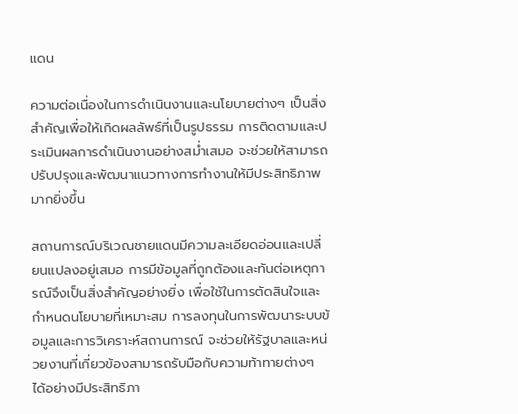แดน

ความต่อเนื่องในการดำเนินงานและนโยบายต่างๆ เป็นสิ่งสำคัญเพื่อให้เกิดผลลัพธ์ที่เป็นรูปธรรม การติดตามและประเมินผลการดำเนินงานอย่างสม่ำเสมอ จะช่วยให้สามารถปรับปรุงและพัฒนาแนวทางการทำงานให้มีประสิทธิภาพมากยิ่งขึ้น

สถานการณ์บริเวณชายแดนมีความละเอียดอ่อนและเปลี่ยนแปลงอยู่เสมอ การมีข้อมูลที่ถูกต้องและทันต่อเหตุการณ์จึงเป็นสิ่งสำคัญอย่างยิ่ง เพื่อใช้ในการตัดสินใจและกำหนดนโยบายที่เหมาะสม การลงทุนในการพัฒนาระบบข้อมูลและการวิเคราะห์สถานการณ์ จะช่วยให้รัฐบาลและหน่วยงานที่เกี่ยวข้องสามารถรับมือกับความท้าทายต่างๆ ได้อย่างมีประสิทธิภา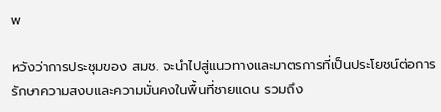พ

หวังว่าการประชุมของ สมช. จะนำไปสู่แนวทางและมาตรการที่เป็นประโยชน์ต่อการรักษาความสงบและความมั่นคงในพื้นที่ชายแดน รวมถึง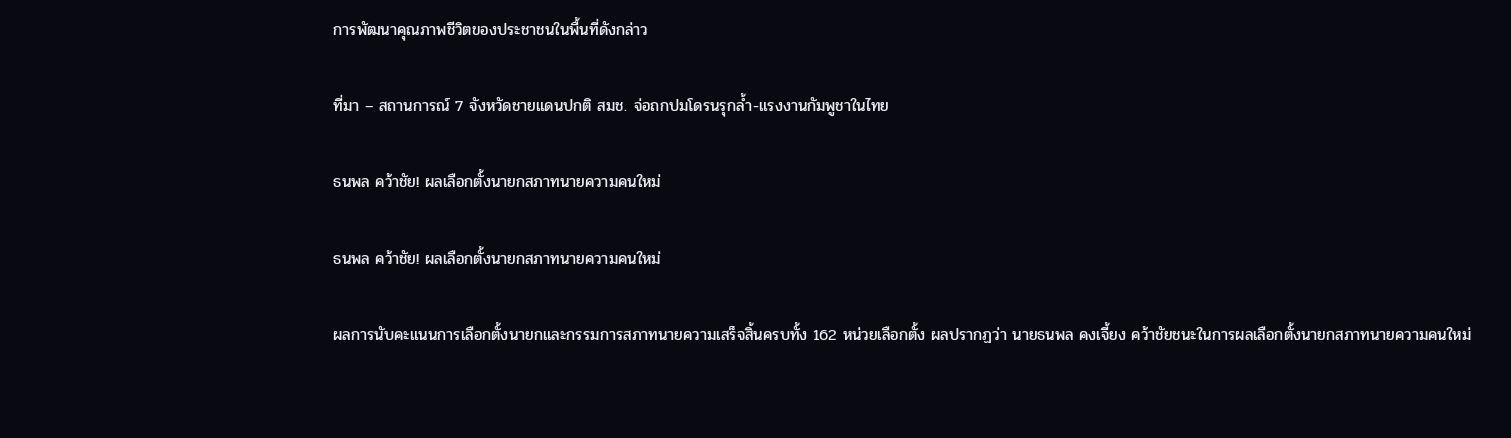การพัฒนาคุณภาพชีวิตของประชาชนในพื้นที่ดังกล่าว

ที่มา – สถานการณ์ 7 จังหวัดชายแดนปกติ สมช. จ่อถกปมโดรนรุกล้ำ-แรงงานกัมพูชาในไทย

ธนพล คว้าชัย! ผลเลือกตั้งนายกสภาทนายความคนใหม่

ธนพล คว้าชัย! ผลเลือกตั้งนายกสภาทนายความคนใหม่

ผลการนับคะแนนการเลือกตั้งนายกและกรรมการสภาทนายความเสร็จสิ้นครบทั้ง 162 หน่วยเลือกตั้ง ผลปรากฏว่า นายธนพล คงเจี้ยง คว้าชัยชนะในการผลเลือกตั้งนายกสภาทนายความคนใหม่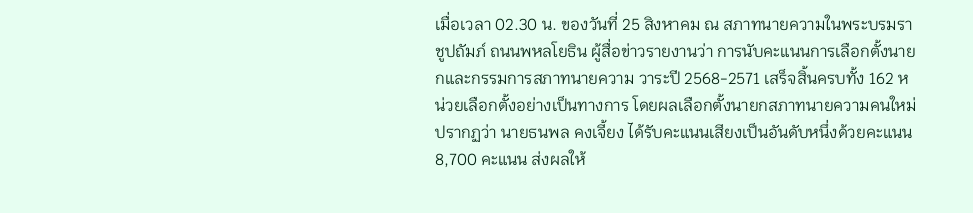เมื่อเวลา 02.30 น. ของวันที่ 25 สิงหาคม ณ สภาทนายความในพระบรมราชูปถัมภ์ ถนนพหลโยธิน ผู้สื่อข่าวรายงานว่า การนับคะแนนการเลือกตั้งนายกและกรรมการสภาทนายความ วาระปี 2568-2571 เสร็จสิ้นครบทั้ง 162 หน่วยเลือกตั้งอย่างเป็นทางการ โดยผลเลือกตั้งนายกสภาทนายความคนใหม่ ปรากฏว่า นายธนพล คงเจี้ยง ได้รับคะแนนเสียงเป็นอันดับหนึ่งด้วยคะแนน 8,700 คะแนน ส่งผลให้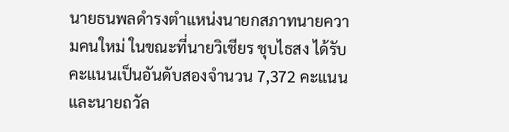นายธนพลดำรงตำแหน่งนายกสภาทนายความคนใหม่ ในขณะที่นายวิเชียร ชุบไธสง ได้รับคะแนนเป็นอันดับสองจำนวน 7,372 คะแนน และนายถวัล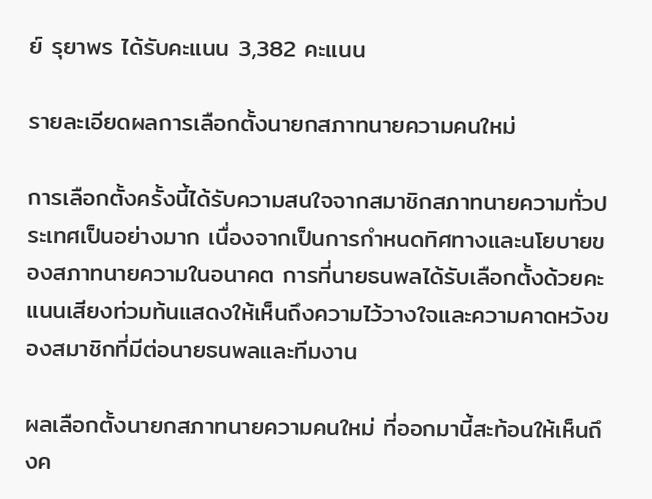ย์ รุยาพร ได้รับคะแนน 3,382 คะแนน

รายละเอียดผลการเลือกตั้งนายกสภาทนายความคนใหม่

การเลือกตั้งครั้งนี้ได้รับความสนใจจากสมาชิกสภาทนายความทั่วประเทศเป็นอย่างมาก เนื่องจากเป็นการกำหนดทิศทางและนโยบายของสภาทนายความในอนาคต การที่นายธนพลได้รับเลือกตั้งด้วยคะแนนเสียงท่วมท้นแสดงให้เห็นถึงความไว้วางใจและความคาดหวังของสมาชิกที่มีต่อนายธนพลและทีมงาน

ผลเลือกตั้งนายกสภาทนายความคนใหม่ ที่ออกมานี้สะท้อนให้เห็นถึงค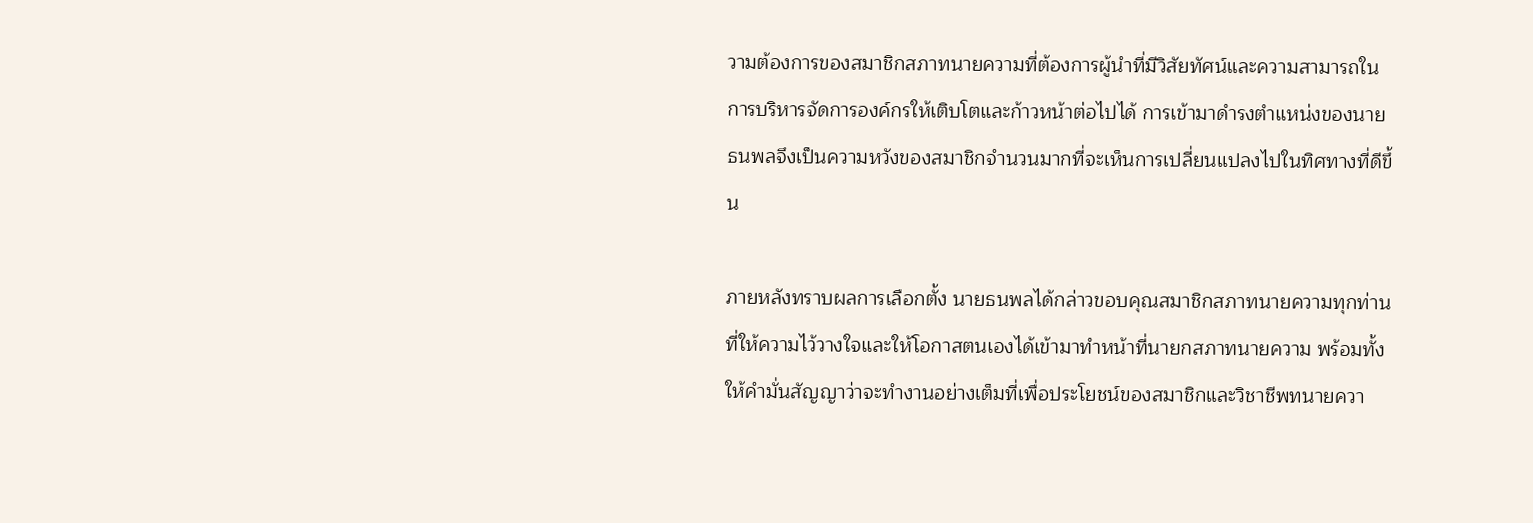วามต้องการของสมาชิกสภาทนายความที่ต้องการผู้นำที่มีวิสัยทัศน์และความสามารถในการบริหารจัดการองค์กรให้เติบโตและก้าวหน้าต่อไปได้ การเข้ามาดำรงตำแหน่งของนายธนพลจึงเป็นความหวังของสมาชิกจำนวนมากที่จะเห็นการเปลี่ยนแปลงไปในทิศทางที่ดีขึ้น

ภายหลังทราบผลการเลือกตั้ง นายธนพลได้กล่าวขอบคุณสมาชิกสภาทนายความทุกท่านที่ให้ความไว้วางใจและให้โอกาสตนเองได้เข้ามาทำหน้าที่นายกสภาทนายความ พร้อมทั้งให้คำมั่นสัญญาว่าจะทำงานอย่างเต็มที่เพื่อประโยชน์ของสมาชิกและวิชาชีพทนายควา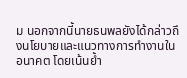ม นอกจากนี้นายธนพลยังได้กล่าวถึงนโยบายและแนวทางการทำงานในอนาคต โดยเน้นย้ำ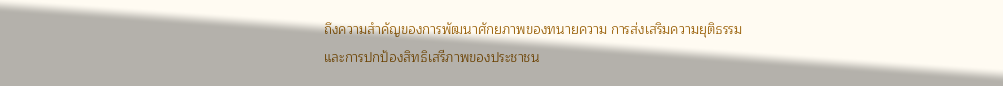ถึงความสำคัญของการพัฒนาศักยภาพของทนายความ การส่งเสริมความยุติธรรม และการปกป้องสิทธิเสรีภาพของประชาชน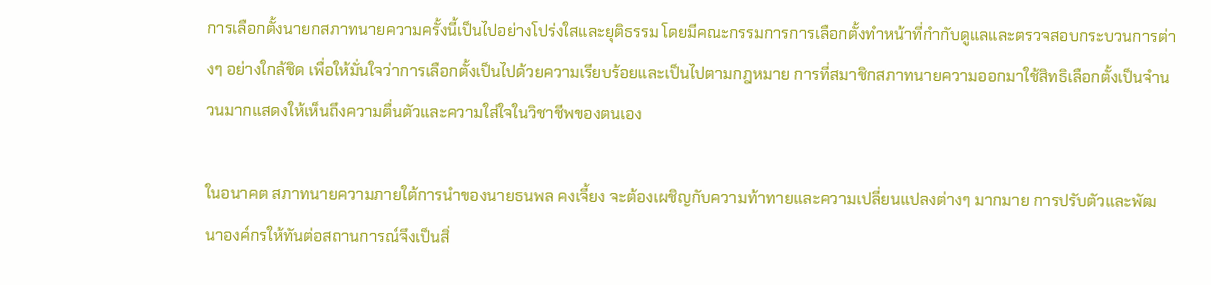การเลือกตั้งนายกสภาทนายความครั้งนี้เป็นไปอย่างโปร่งใสและยุติธรรม โดยมีคณะกรรมการการเลือกตั้งทำหน้าที่กำกับดูแลและตรวจสอบกระบวนการต่างๆ อย่างใกล้ชิด เพื่อให้มั่นใจว่าการเลือกตั้งเป็นไปด้วยความเรียบร้อยและเป็นไปตามกฎหมาย การที่สมาชิกสภาทนายความออกมาใช้สิทธิเลือกตั้งเป็นจำนวนมากแสดงให้เห็นถึงความตื่นตัวและความใส่ใจในวิชาชีพของตนเอง

ในอนาคต สภาทนายความภายใต้การนำของนายธนพล คงเจี้ยง จะต้องเผชิญกับความท้าทายและความเปลี่ยนแปลงต่างๆ มากมาย การปรับตัวและพัฒนาองค์กรให้ทันต่อสถานการณ์จึงเป็นสิ่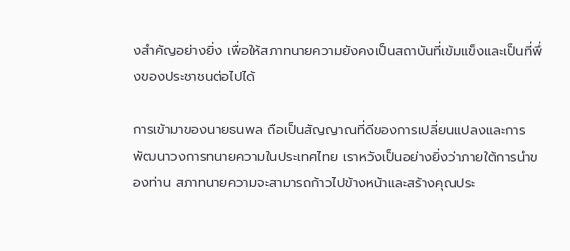งสำคัญอย่างยิ่ง เพื่อให้สภาทนายความยังคงเป็นสถาบันที่เข้มแข็งและเป็นที่พึ่งของประชาชนต่อไปได้

การเข้ามาของนายธนพล ถือเป็นสัญญาณที่ดีของการเปลี่ยนแปลงและการพัฒนาวงการทนายความในประเทศไทย เราหวังเป็นอย่างยิ่งว่าภายใต้การนำของท่าน สภาทนายความจะสามารถก้าวไปข้างหน้าและสร้างคุณประ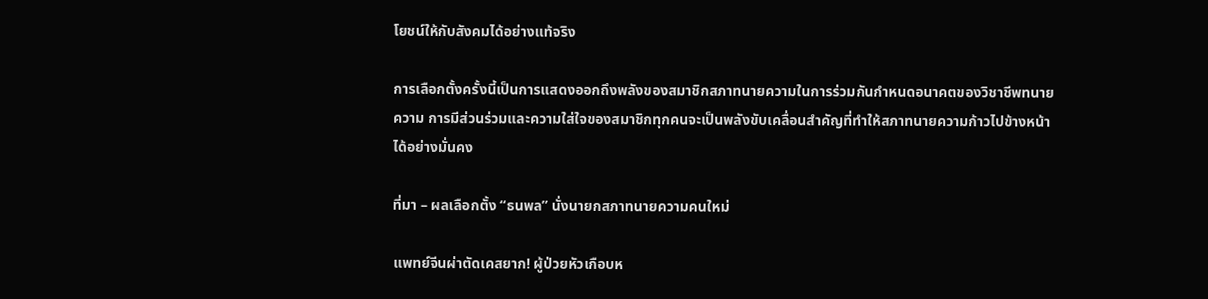โยชน์ให้กับสังคมได้อย่างแท้จริง

การเลือกตั้งครั้งนี้เป็นการแสดงออกถึงพลังของสมาชิกสภาทนายความในการร่วมกันกำหนดอนาคตของวิชาชีพทนายความ การมีส่วนร่วมและความใส่ใจของสมาชิกทุกคนจะเป็นพลังขับเคลื่อนสำคัญที่ทำให้สภาทนายความก้าวไปข้างหน้าได้อย่างมั่นคง

ที่มา – ผลเลือกตั้ง “ธนพล” นั่งนายกสภาทนายความคนใหม่

แพทย์จีนผ่าตัดเคสยาก! ผู้ป่วยหัวเกือบห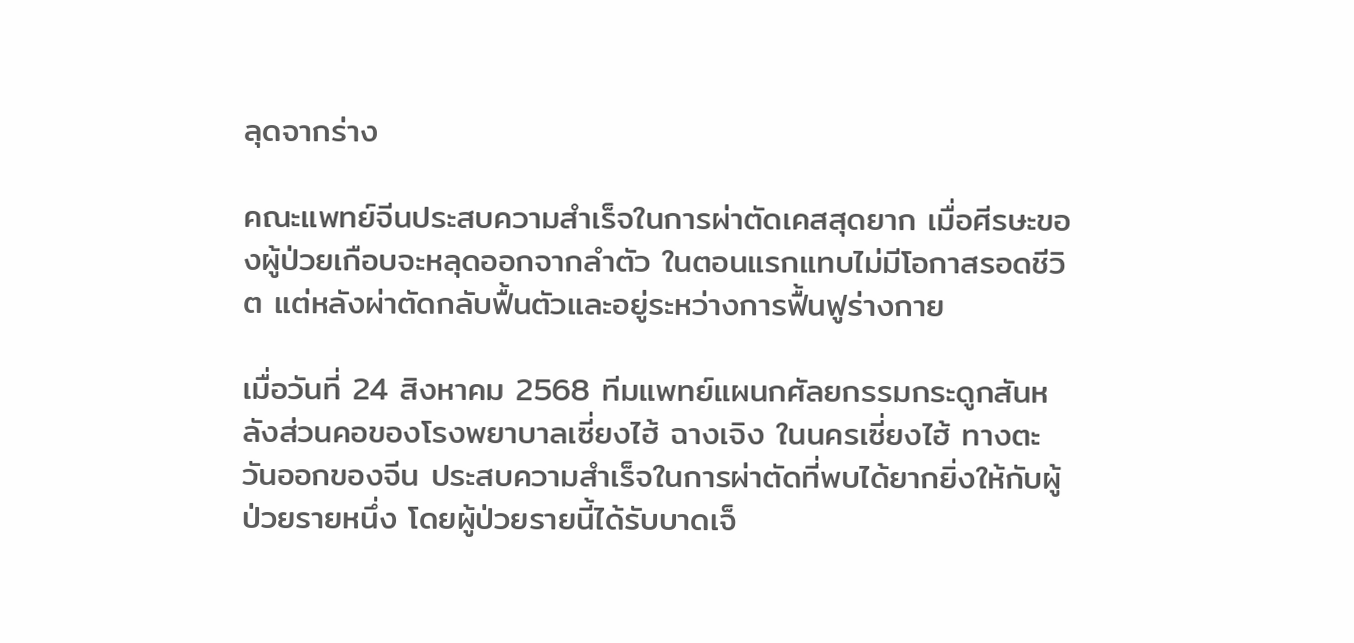ลุดจากร่าง

คณะแพทย์จีนประสบความสำเร็จในการผ่าตัดเคสสุดยาก เมื่อศีรษะของผู้ป่วยเกือบจะหลุดออกจากลำตัว ในตอนแรกแทบไม่มีโอกาสรอดชีวิต แต่หลังผ่าตัดกลับฟื้นตัวและอยู่ระหว่างการฟื้นฟูร่างกาย

เมื่อวันที่ 24 สิงหาคม 2568 ทีมแพทย์แผนกศัลยกรรมกระดูกสันหลังส่วนคอของโรงพยาบาลเซี่ยงไฮ้ ฉางเจิง ในนครเซี่ยงไฮ้ ทางตะวันออกของจีน ประสบความสำเร็จในการผ่าตัดที่พบได้ยากยิ่งให้กับผู้ป่วยรายหนึ่ง โดยผู้ป่วยรายนี้ได้รับบาดเจ็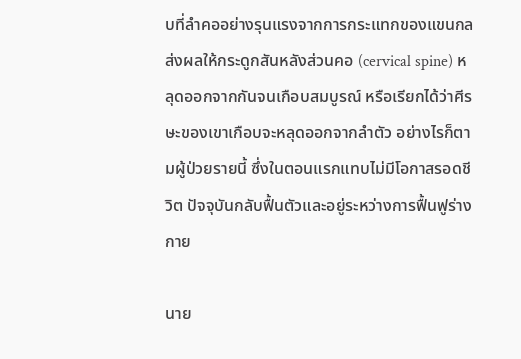บที่ลำคออย่างรุนแรงจากการกระแทกของแขนกล ส่งผลให้กระดูกสันหลังส่วนคอ (cervical spine) หลุดออกจากกันจนเกือบสมบูรณ์ หรือเรียกได้ว่าศีรษะของเขาเกือบจะหลุดออกจากลำตัว อย่างไรก็ตามผู้ป่วยรายนี้ ซึ่งในตอนแรกแทบไม่มีโอกาสรอดชีวิต ปัจจุบันกลับฟื้นตัวและอยู่ระหว่างการฟื้นฟูร่างกาย

นาย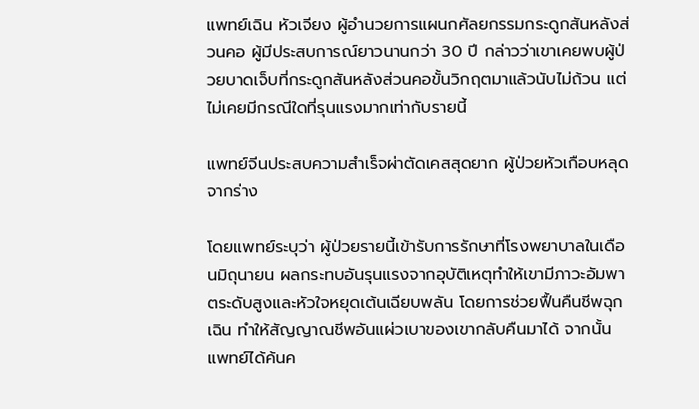แพทย์เฉิน หัวเจียง ผู้อำนวยการแผนกศัลยกรรมกระดูกสันหลังส่วนคอ ผู้มีประสบการณ์ยาวนานกว่า 30 ปี กล่าวว่าเขาเคยพบผู้ป่วยบาดเจ็บที่กระดูกสันหลังส่วนคอขั้นวิกฤตมาแล้วนับไม่ถ้วน แต่ไม่เคยมีกรณีใดที่รุนแรงมากเท่ากับรายนี้

แพทย์จีนประสบความสำเร็จผ่าตัดเคสสุดยาก ผู้ป่วยหัวเกือบหลุดจากร่าง

โดยแพทย์ระบุว่า ผู้ป่วยรายนี้เข้ารับการรักษาที่โรงพยาบาลในเดือนมิถุนายน ผลกระทบอันรุนแรงจากอุบัติเหตุทำให้เขามีภาวะอัมพาตระดับสูงและหัวใจหยุดเต้นเฉียบพลัน โดยการช่วยฟื้นคืนชีพฉุกเฉิน ทำให้สัญญาณชีพอันแผ่วเบาของเขากลับคืนมาได้ จากนั้นแพทย์ได้ค้นค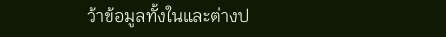ว้าข้อมูลทั้งในและต่างป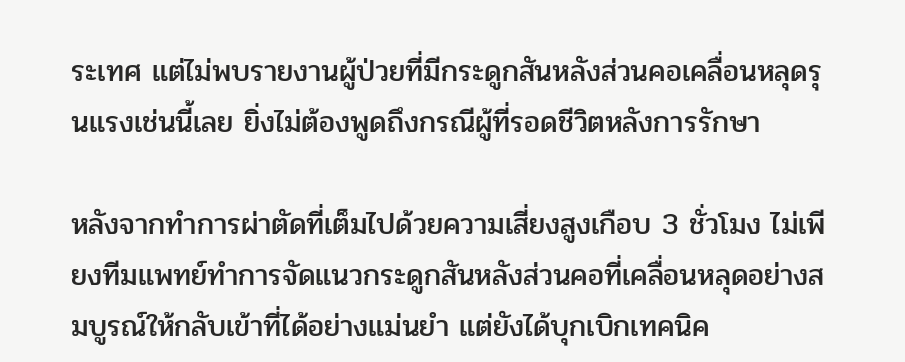ระเทศ แต่ไม่พบรายงานผู้ป่วยที่มีกระดูกสันหลังส่วนคอเคลื่อนหลุดรุนแรงเช่นนี้เลย ยิ่งไม่ต้องพูดถึงกรณีผู้ที่รอดชีวิตหลังการรักษา

หลังจากทำการผ่าตัดที่เต็มไปด้วยความเสี่ยงสูงเกือบ 3 ชั่วโมง ไม่เพียงทีมแพทย์ทำการจัดแนวกระดูกสันหลังส่วนคอที่เคลื่อนหลุดอย่างสมบูรณ์ให้กลับเข้าที่ได้อย่างแม่นยำ แต่ยังได้บุกเบิกเทคนิค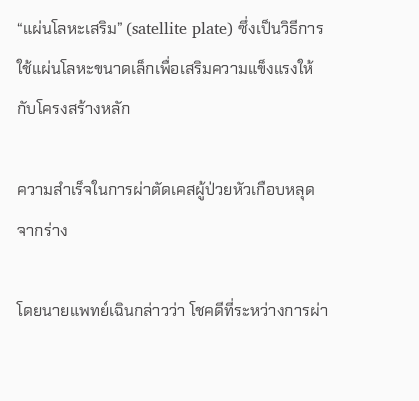“แผ่นโลหะเสริม” (satellite plate) ซึ่งเป็นวิธีการใช้แผ่นโลหะขนาดเล็กเพื่อเสริมความแข็งแรงให้กับโครงสร้างหลัก

ความสำเร็จในการผ่าตัดเคสผู้ป่วยหัวเกือบหลุดจากร่าง

โดยนายแพทย์เฉินกล่าวว่า โชคดีที่ระหว่างการผ่า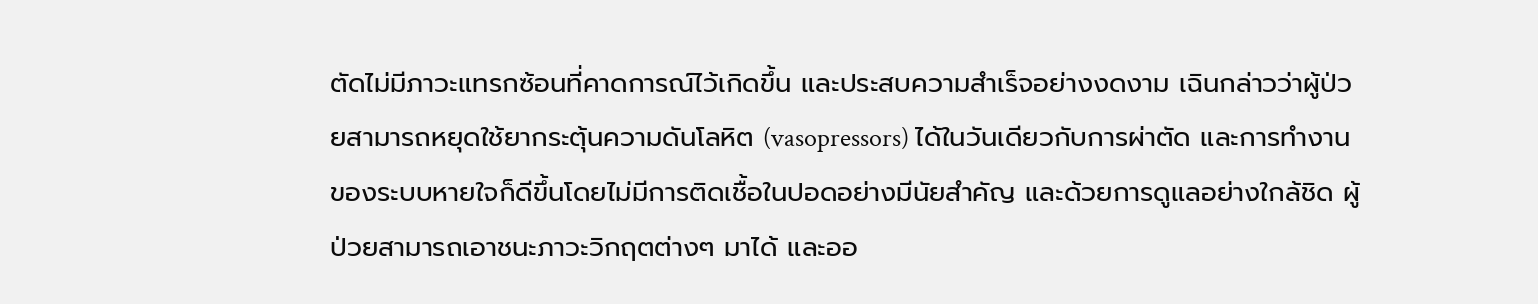ตัดไม่มีภาวะแทรกซ้อนที่คาดการณ์ไว้เกิดขึ้น และประสบความสำเร็จอย่างงดงาม เฉินกล่าวว่าผู้ป่วยสามารถหยุดใช้ยากระตุ้นความดันโลหิต (vasopressors) ได้ในวันเดียวกับการผ่าตัด และการทำงานของระบบหายใจก็ดีขึ้นโดยไม่มีการติดเชื้อในปอดอย่างมีนัยสำคัญ และด้วยการดูแลอย่างใกล้ชิด ผู้ป่วยสามารถเอาชนะภาวะวิกฤตต่างๆ มาได้ และออ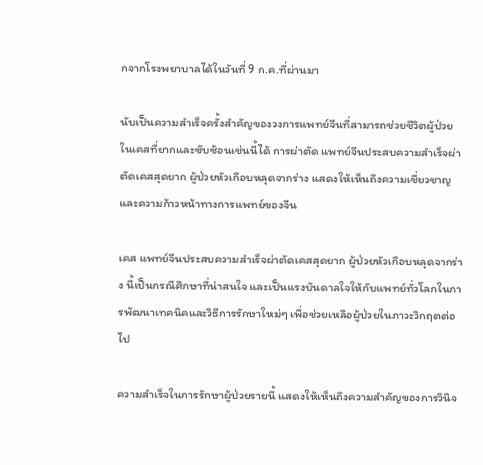กจากโรงพยาบาลได้ในวันที่ 9 ก.ค.ที่ผ่านมา

นับเป็นความสำเร็จครั้งสำคัญของวงการแพทย์จีนที่สามารถช่วยชีวิตผู้ป่วยในเคสที่ยากและซับซ้อนเช่นนี้ได้ การผ่าตัด แพทย์จีนประสบความสำเร็จผ่าตัดเคสสุดยาก ผู้ป่วยหัวเกือบหลุดจากร่าง แสดงให้เห็นถึงความเชี่ยวชาญและความก้าวหน้าทางการแพทย์ของจีน

เคส แพทย์จีนประสบความสำเร็จผ่าตัดเคสสุดยาก ผู้ป่วยหัวเกือบหลุดจากร่าง นี้เป็นกรณีศึกษาที่น่าสนใจ และเป็นแรงบันดาลใจให้กับแพทย์ทั่วโลกในการพัฒนาเทคนิคและวิธีการรักษาใหม่ๆ เพื่อช่วยเหลือผู้ป่วยในภาวะวิกฤตต่อไป

ความสำเร็จในการรักษาผู้ป่วยรายนี้ แสดงให้เห็นถึงความสำคัญของการวินิจ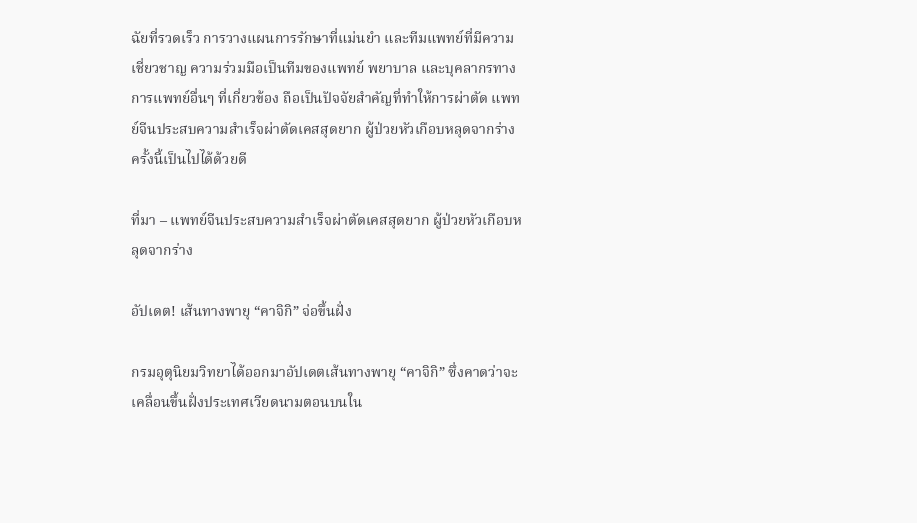ฉัยที่รวดเร็ว การวางแผนการรักษาที่แม่นยำ และทีมแพทย์ที่มีความเชี่ยวชาญ ความร่วมมือเป็นทีมของแพทย์ พยาบาล และบุคลากรทางการแพทย์อื่นๆ ที่เกี่ยวข้อง ถือเป็นปัจจัยสำคัญที่ทำให้การผ่าตัด แพทย์จีนประสบความสำเร็จผ่าตัดเคสสุดยาก ผู้ป่วยหัวเกือบหลุดจากร่าง ครั้งนี้เป็นไปได้ด้วยดี

ที่มา – แพทย์จีนประสบความสำเร็จผ่าตัดเคสสุดยาก ผู้ป่วยหัวเกือบหลุดจากร่าง

อัปเดต! เส้นทางพายุ “คาจิกิ” จ่อขึ้นฝั่ง

กรมอุตุนิยมวิทยาได้ออกมาอัปเดตเส้นทางพายุ “คาจิกิ” ซึ่งคาดว่าจะเคลื่อนขึ้นฝั่งประเทศเวียดนามตอนบนใน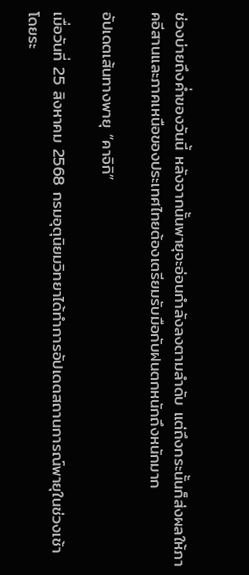ช่วงบ่ายถึงค่ำของวันนี้ หลังจากนั้นพายุจะอ่อนกำลังลงตามลำดับ แต่ถึงกระนั้นก็ส่งผลให้ภาคอีสานและภาคเหนือของประเทศไทยต้องเตรียมรับมือกับฝนตกหนักถึงหนักมาก

อัปเดตเส้นทางพายุ “คาจิกิ”

เมื่อวันที่ 25 สิงหาคม 2568 กรมอุตุนิยมวิทยาได้ทำการอัปเดตสถานการณ์พายุในช่วงเช้า โดยระ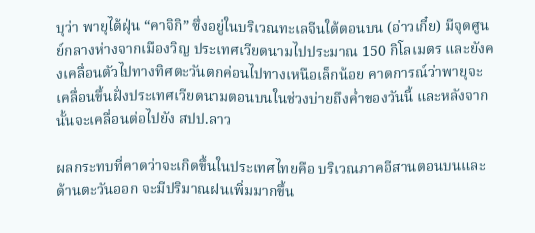บุว่า พายุไต้ฝุ่น “คาจิกิ” ซึ่งอยู่ในบริเวณทะเลจีนใต้ตอนบน (อ่าวเกี๋ย) มีจุดศูนย์กลางห่างจากเมืองวิญ ประเทศเวียดนามไปประมาณ 150 กิโลเมตร และยังคงเคลื่อนตัวไปทางทิศตะวันตกค่อนไปทางเหนือเล็กน้อย คาดการณ์ว่าพายุจะเคลื่อนขึ้นฝั่งประเทศเวียดนามตอนบนในช่วงบ่ายถึงค่ำของวันนี้ และหลังจากนั้นจะเคลื่อนต่อไปยัง สปป.ลาว

ผลกระทบที่คาดว่าจะเกิดขึ้นในประเทศไทยคือ บริเวณภาคอีสานตอนบนและด้านตะวันออก จะมีปริมาณฝนเพิ่มมากขึ้น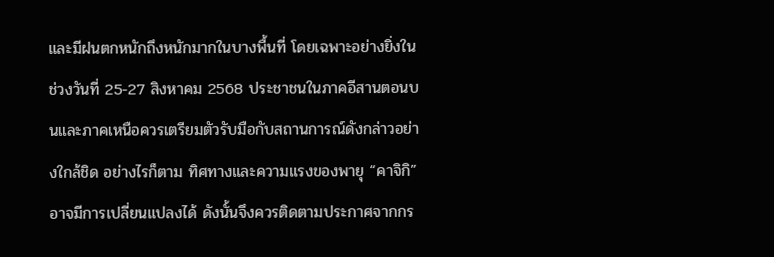และมีฝนตกหนักถึงหนักมากในบางพื้นที่ โดยเฉพาะอย่างยิ่งในช่วงวันที่ 25-27 สิงหาคม 2568 ประชาชนในภาคอีสานตอนบนและภาคเหนือควรเตรียมตัวรับมือกับสถานการณ์ดังกล่าวอย่างใกล้ชิด อย่างไรก็ตาม ทิศทางและความแรงของพายุ “คาจิกิ” อาจมีการเปลี่ยนแปลงได้ ดังนั้นจึงควรติดตามประกาศจากกร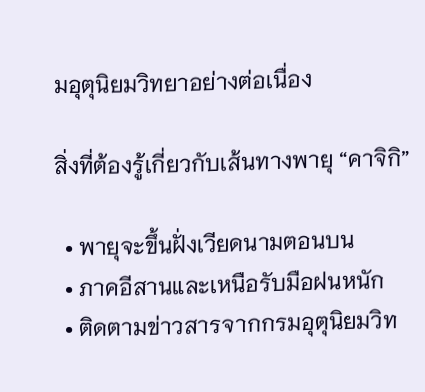มอุตุนิยมวิทยาอย่างต่อเนื่อง

สิ่งที่ต้องรู้เกี่ยวกับเส้นทางพายุ “คาจิกิ”

  • พายุจะขึ้นฝั่งเวียดนามตอนบน
  • ภาคอีสานและเหนือรับมือฝนหนัก
  • ติดตามข่าวสารจากกรมอุตุนิยมวิท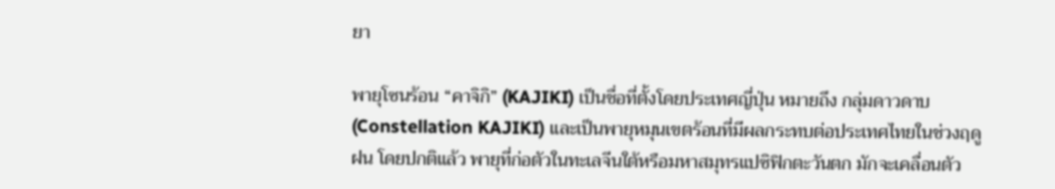ยา

พายุโซนร้อน “คาจิกิ” (KAJIKI) เป็นชื่อที่ตั้งโดยประเทศญี่ปุ่น หมายถึง กลุ่มดาวดาบ (Constellation KAJIKI) และเป็นพายุหมุนเขตร้อนที่มีผลกระทบต่อประเทศไทยในช่วงฤดูฝน โดยปกติแล้ว พายุที่ก่อตัวในทะเลจีนใต้หรือมหาสมุทรแปซิฟิกตะวันตก มักจะเคลื่อนตัว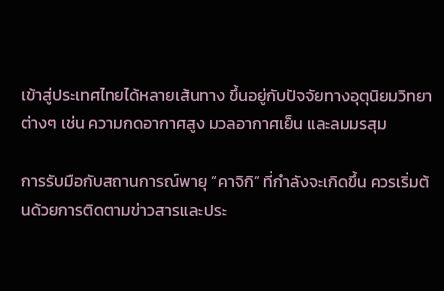เข้าสู่ประเทศไทยได้หลายเส้นทาง ขึ้นอยู่กับปัจจัยทางอุตุนิยมวิทยาต่างๆ เช่น ความกดอากาศสูง มวลอากาศเย็น และลมมรสุม

การรับมือกับสถานการณ์พายุ “คาจิกิ” ที่กำลังจะเกิดขึ้น ควรเริ่มต้นด้วยการติดตามข่าวสารและประ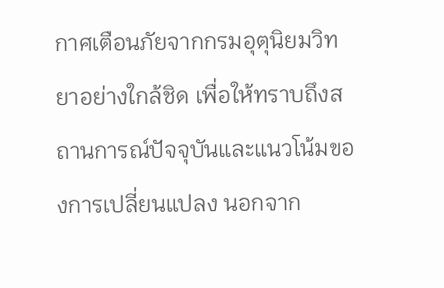กาศเตือนภัยจากกรมอุตุนิยมวิทยาอย่างใกล้ชิด เพื่อให้ทราบถึงสถานการณ์ปัจจุบันและแนวโน้มของการเปลี่ยนแปลง นอกจาก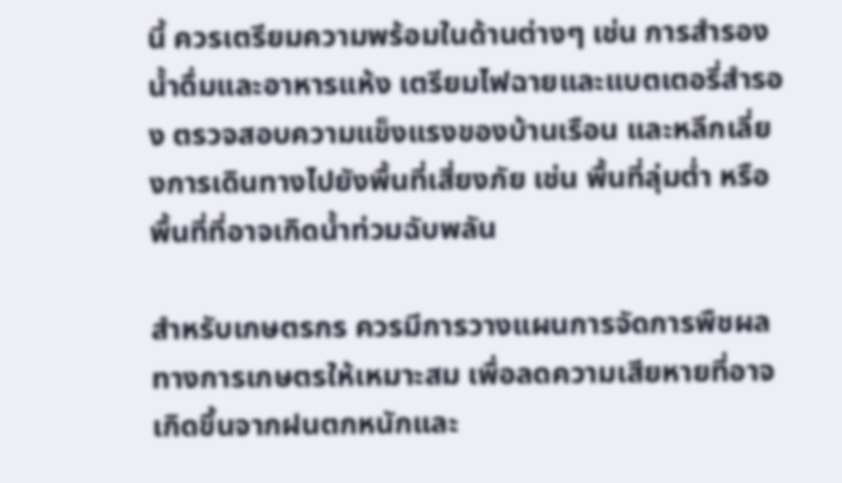นี้ ควรเตรียมความพร้อมในด้านต่างๆ เช่น การสำรองน้ำดื่มและอาหารแห้ง เตรียมไฟฉายและแบตเตอรี่สำรอง ตรวจสอบความแข็งแรงของบ้านเรือน และหลีกเลี่ยงการเดินทางไปยังพื้นที่เสี่ยงภัย เช่น พื้นที่ลุ่มต่ำ หรือพื้นที่ที่อาจเกิดน้ำท่วมฉับพลัน

สำหรับเกษตรกร ควรมีการวางแผนการจัดการพืชผลทางการเกษตรให้เหมาะสม เพื่อลดความเสียหายที่อาจเกิดขึ้นจากฝนตกหนักและ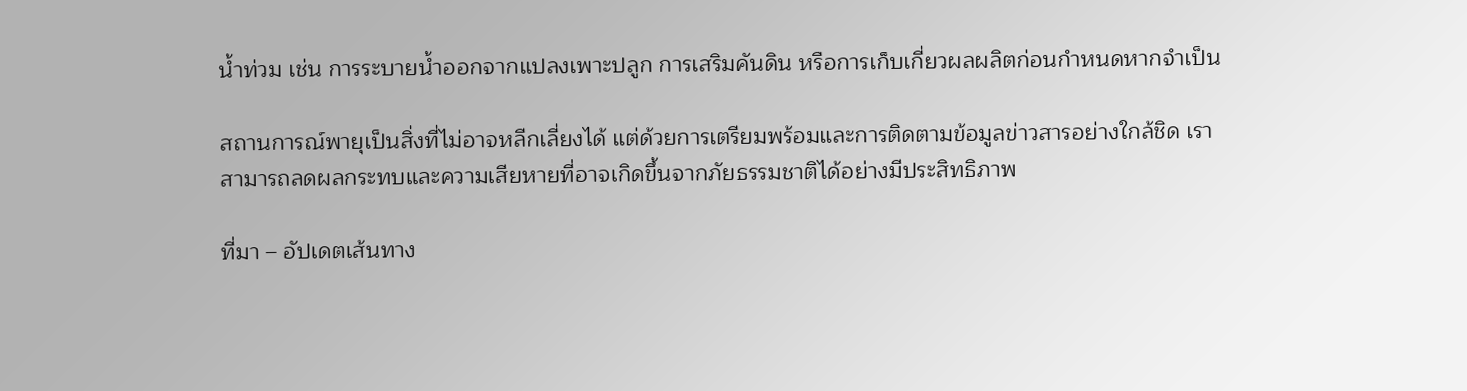น้ำท่วม เช่น การระบายน้ำออกจากแปลงเพาะปลูก การเสริมคันดิน หรือการเก็บเกี่ยวผลผลิตก่อนกำหนดหากจำเป็น

สถานการณ์พายุเป็นสิ่งที่ไม่อาจหลีกเลี่ยงได้ แต่ด้วยการเตรียมพร้อมและการติดตามข้อมูลข่าวสารอย่างใกล้ชิด เราสามารถลดผลกระทบและความเสียหายที่อาจเกิดขึ้นจากภัยธรรมชาติได้อย่างมีประสิทธิภาพ

ที่มา – อัปเดตเส้นทาง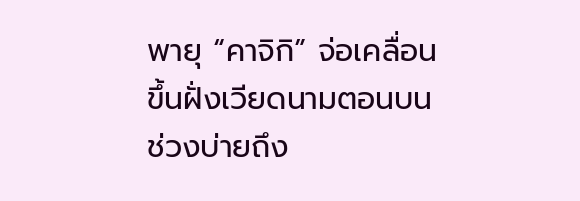พายุ “คาจิกิ” จ่อเคลื่อนขึ้นฝั่งเวียดนามตอนบน ช่วงบ่ายถึง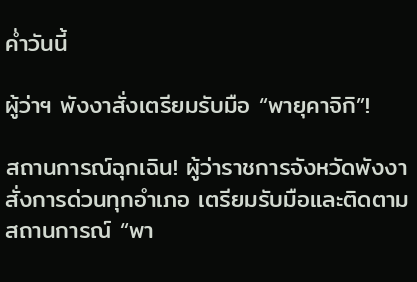ค่ำวันนี้

ผู้ว่าฯ พังงาสั่งเตรียมรับมือ “พายุคาจิกิ”!

สถานการณ์ฉุกเฉิน! ผู้ว่าราชการจังหวัดพังงาสั่งการด่วนทุกอำเภอ เตรียมรับมือและติดตามสถานการณ์ “พา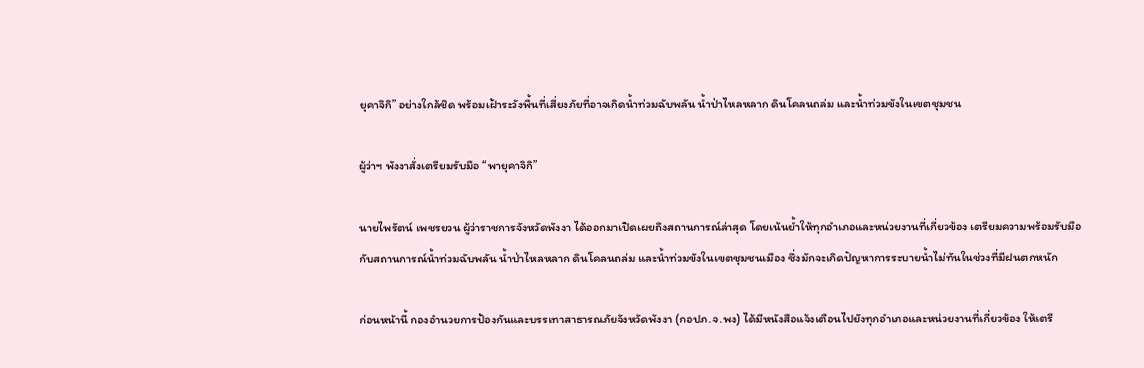ยุคาจิกิ” อย่างใกล้ชิด พร้อมเฝ้าระวังพื้นที่เสี่ยงภัยที่อาจเกิดน้ำท่วมฉับพลัน น้ำป่าไหลหลาก ดินโคลนถล่ม และน้ำท่วมขังในเขตชุมชน

ผู้ว่าฯ พังงาสั่งเตรียมรับมือ “พายุคาจิกิ”

นายไพรัตน์ เพชรยวน ผู้ว่าราชการจังหวัดพังงา ได้ออกมาเปิดเผยถึงสถานการณ์ล่าสุด โดยเน้นย้ำให้ทุกอำเภอและหน่วยงานที่เกี่ยวข้อง เตรียมความพร้อมรับมือกับสถานการณ์น้ำท่วมฉับพลัน น้ำป่าไหลหลาก ดินโคลนถล่ม และน้ำท่วมขังในเขตชุมชนเมือง ซึ่งมักจะเกิดปัญหาการระบายน้ำไม่ทันในช่วงที่มีฝนตกหนัก

ก่อนหน้านี้ กองอำนวยการป้องกันและบรรเทาสาธารณภัยจังหวัดพังงา (กอปภ.จ.พง) ได้มีหนังสือแจ้งเตือนไปยังทุกอำเภอและหน่วยงานที่เกี่ยวข้อง ให้เตรี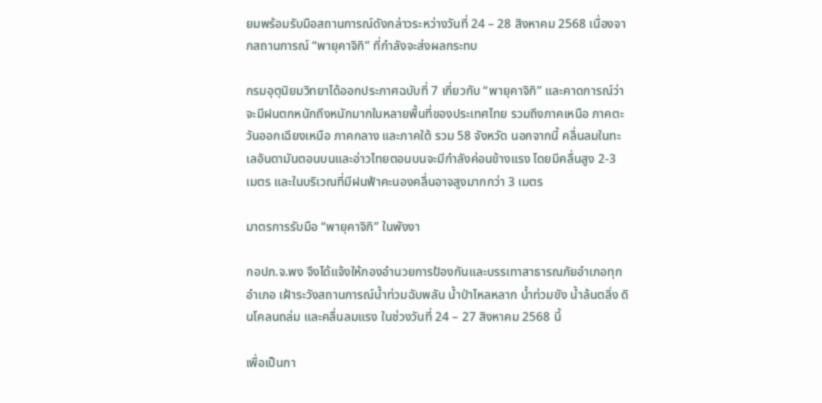ยมพร้อมรับมือสถานการณ์ดังกล่าวระหว่างวันที่ 24 – 28 สิงหาคม 2568 เนื่องจากสถานการณ์ “พายุคาจิกิ” ที่กำลังจะส่งผลกระทบ

กรมอุตุนิยมวิทยาได้ออกประกาศฉบับที่ 7 เกี่ยวกับ “พายุคาจิกิ” และคาดการณ์ว่าจะมีฝนตกหนักถึงหนักมากในหลายพื้นที่ของประเทศไทย รวมถึงภาคเหนือ ภาคตะวันออกเฉียงเหนือ ภาคกลาง และภาคใต้ รวม 58 จังหวัด นอกจากนี้ คลื่นลมในทะเลอันดามันตอนบนและอ่าวไทยตอนบนจะมีกำลังค่อนข้างแรง โดยมีคลื่นสูง 2-3 เมตร และในบริเวณที่มีฝนฟ้าคะนองคลื่นอาจสูงมากกว่า 3 เมตร

มาตรการรับมือ “พายุคาจิกิ” ในพังงา

กอปภ.จ.พง จึงได้แจ้งให้กองอำนวยการป้องกันและบรรเทาสาธารณภัยอำเภอทุกอำเภอ เฝ้าระวังสถานการณ์น้ำท่วมฉับพลัน น้ำป่าไหลหลาก น้ำท่วมขัง น้ำล้นตลิ่ง ดินโคลนถล่ม และคลื่นลมแรง ในช่วงวันที่ 24 – 27 สิงหาคม 2568 นี้

เพื่อเป็นกา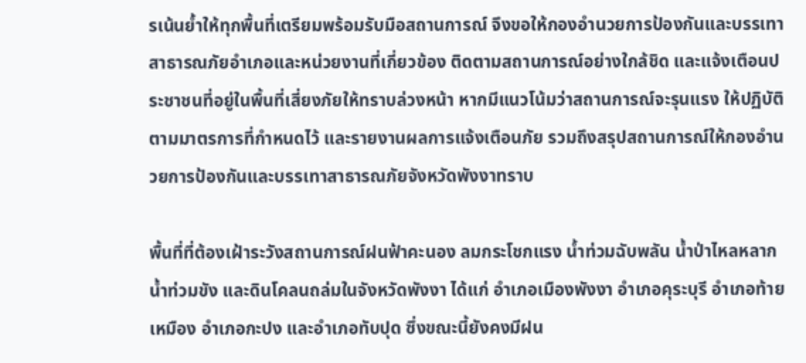รเน้นย้ำให้ทุกพื้นที่เตรียมพร้อมรับมือสถานการณ์ จึงขอให้กองอำนวยการป้องกันและบรรเทาสาธารณภัยอำเภอและหน่วยงานที่เกี่ยวข้อง ติดตามสถานการณ์อย่างใกล้ชิด และแจ้งเตือนประชาชนที่อยู่ในพื้นที่เสี่ยงภัยให้ทราบล่วงหน้า หากมีแนวโน้มว่าสถานการณ์จะรุนแรง ให้ปฏิบัติตามมาตรการที่กำหนดไว้ และรายงานผลการแจ้งเตือนภัย รวมถึงสรุปสถานการณ์ให้กองอำนวยการป้องกันและบรรเทาสาธารณภัยจังหวัดพังงาทราบ

พื้นที่ที่ต้องเฝ้าระวังสถานการณ์ฝนฟ้าคะนอง ลมกระโชกแรง น้ำท่วมฉับพลัน น้ำป่าไหลหลาก น้ำท่วมขัง และดินโคลนถล่มในจังหวัดพังงา ได้แก่ อำเภอเมืองพังงา อำเภอคุระบุรี อำเภอท้ายเหมือง อำเภอกะปง และอำเภอทับปุด ซึ่งขณะนี้ยังคงมีฝน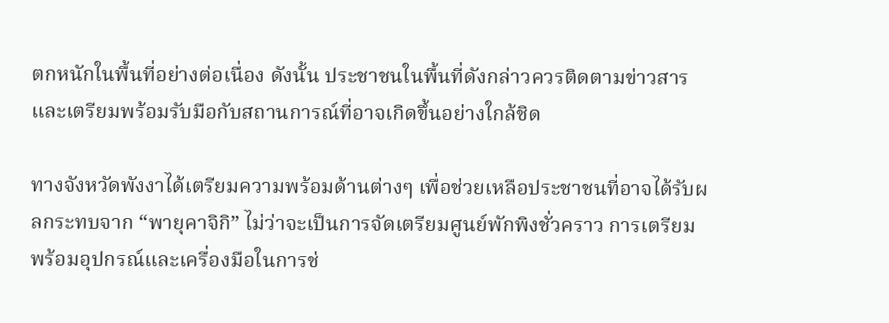ตกหนักในพื้นที่อย่างต่อเนื่อง ดังนั้น ประชาชนในพื้นที่ดังกล่าวควรติดตามข่าวสารและเตรียมพร้อมรับมือกับสถานการณ์ที่อาจเกิดขึ้นอย่างใกล้ชิด

ทางจังหวัดพังงาได้เตรียมความพร้อมด้านต่างๆ เพื่อช่วยเหลือประชาชนที่อาจได้รับผลกระทบจาก “พายุคาจิกิ” ไม่ว่าจะเป็นการจัดเตรียมศูนย์พักพิงชั่วคราว การเตรียมพร้อมอุปกรณ์และเครื่องมือในการช่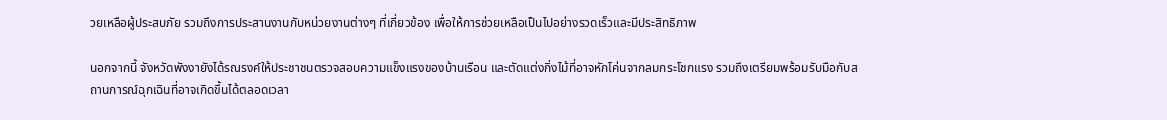วยเหลือผู้ประสบภัย รวมถึงการประสานงานกับหน่วยงานต่างๆ ที่เกี่ยวข้อง เพื่อให้การช่วยเหลือเป็นไปอย่างรวดเร็วและมีประสิทธิภาพ

นอกจากนี้ จังหวัดพังงายังได้รณรงค์ให้ประชาชนตรวจสอบความแข็งแรงของบ้านเรือน และตัดแต่งกิ่งไม้ที่อาจหักโค่นจากลมกระโชกแรง รวมถึงเตรียมพร้อมรับมือกับสถานการณ์ฉุกเฉินที่อาจเกิดขึ้นได้ตลอดเวลา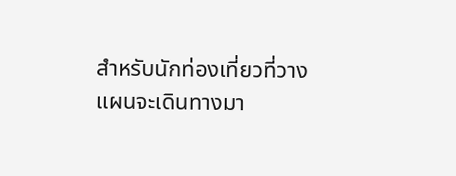สำหรับนักท่องเที่ยวที่วางแผนจะเดินทางมา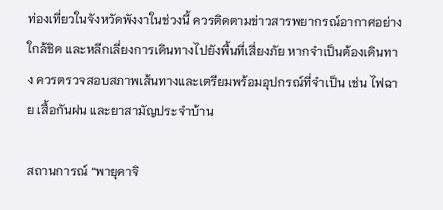ท่องเที่ยวในจังหวัดพังงาในช่วงนี้ ควรติดตามข่าวสารพยากรณ์อากาศอย่างใกล้ชิด และหลีกเลี่ยงการเดินทางไปยังพื้นที่เสี่ยงภัย หากจำเป็นต้องเดินทาง ควรตรวจสอบสภาพเส้นทางและเตรียมพร้อมอุปกรณ์ที่จำเป็น เช่น ไฟฉาย เสื้อกันฝน และยาสามัญประจำบ้าน

สถานการณ์ “พายุคาจิ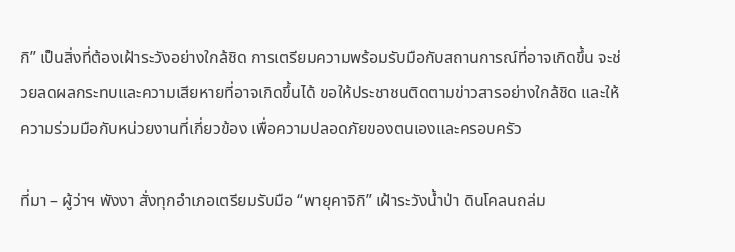กิ” เป็นสิ่งที่ต้องเฝ้าระวังอย่างใกล้ชิด การเตรียมความพร้อมรับมือกับสถานการณ์ที่อาจเกิดขึ้น จะช่วยลดผลกระทบและความเสียหายที่อาจเกิดขึ้นได้ ขอให้ประชาชนติดตามข่าวสารอย่างใกล้ชิด และให้ความร่วมมือกับหน่วยงานที่เกี่ยวข้อง เพื่อความปลอดภัยของตนเองและครอบครัว

ที่มา – ผู้ว่าฯ พังงา สั่งทุกอำเภอเตรียมรับมือ “พายุคาจิกิ” เฝ้าระวังน้ำป่า ดินโคลนถล่ม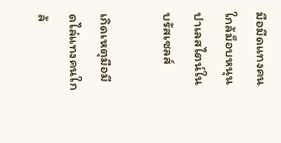มือมีดแทงคนใกล้ม็อบหนุนปาเลสไตน์ในบรัสเซลส์

เกิดเหตุมือมีดไล่แทงคนใกล้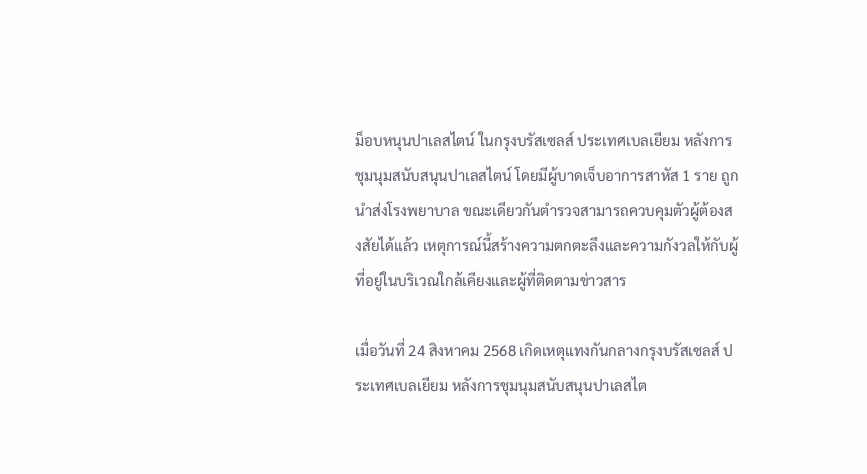ม็อบหนุนปาเลสไตน์ ในกรุงบรัสเซลส์ ประเทศเบลเยียม หลังการชุมนุมสนับสนุนปาเลสไตน์ โดยมีผู้บาดเจ็บอาการสาหัส 1 ราย ถูกนำส่งโรงพยาบาล ขณะเดียวกันตำรวจสามารถควบคุมตัวผู้ต้องสงสัยได้แล้ว เหตุการณ์นี้สร้างความตกตะลึงและความกังวลให้กับผู้ที่อยู่ในบริเวณใกล้เคียงและผู้ที่ติดตามข่าวสาร

เมื่อวันที่ 24 สิงหาคม 2568 เกิดเหตุแทงกันกลางกรุงบรัสเซลส์ ประเทศเบลเยียม หลังการชุมนุมสนับสนุนปาเลสไต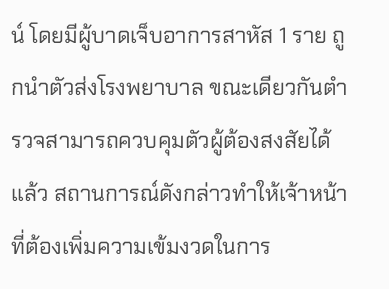น์ โดยมีผู้บาดเจ็บอาการสาหัส 1 ราย ถูกนำตัวส่งโรงพยาบาล ขณะเดียวกันตำรวจสามารถควบคุมตัวผู้ต้องสงสัยได้แล้ว สถานการณ์ดังกล่าวทำให้เจ้าหน้าที่ต้องเพิ่มความเข้มงวดในการ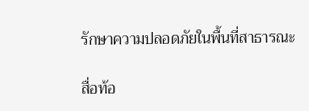รักษาความปลอดภัยในพื้นที่สาธารณะ

สื่อท้อ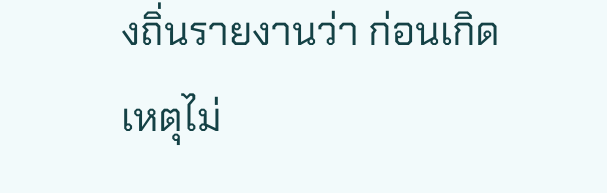งถิ่นรายงานว่า ก่อนเกิดเหตุไม่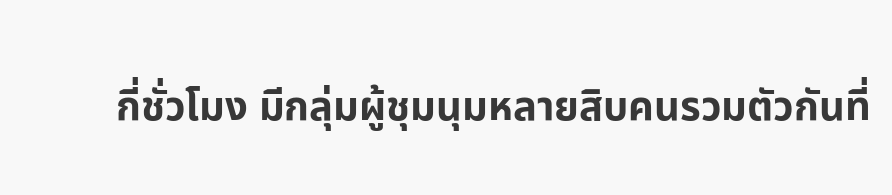กี่ชั่วโมง มีกลุ่มผู้ชุมนุมหลายสิบคนรวมตัวกันที่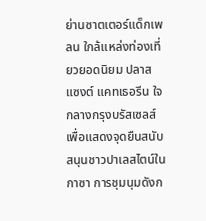ย่านซาตเตอร์แด็กเพลน ใกล้แหล่งท่องเที่ยวยอดนิยม ปลาส แซงต์ แคทเธอรีน ใจกลางกรุงบรัสเซลส์ เพื่อแสดงจุดยืนสนับสนุนชาวปาเลสไตน์ในกาซา การชุมนุมดังก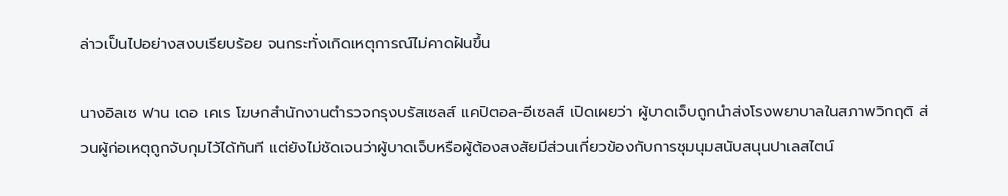ล่าวเป็นไปอย่างสงบเรียบร้อย จนกระทั่งเกิดเหตุการณ์ไม่คาดฝันขึ้น

นางอิลเซ ฟาน เดอ เคเร โฆษกสำนักงานตำรวจกรุงบรัสเซลส์ แคปิตอล-อีเซลส์ เปิดเผยว่า ผู้บาดเจ็บถูกนำส่งโรงพยาบาลในสภาพวิกฤติ ส่วนผู้ก่อเหตุถูกจับกุมไว้ได้ทันที แต่ยังไม่ชัดเจนว่าผู้บาดเจ็บหรือผู้ต้องสงสัยมีส่วนเกี่ยวข้องกับการชุมนุมสนับสนุนปาเลสไตน์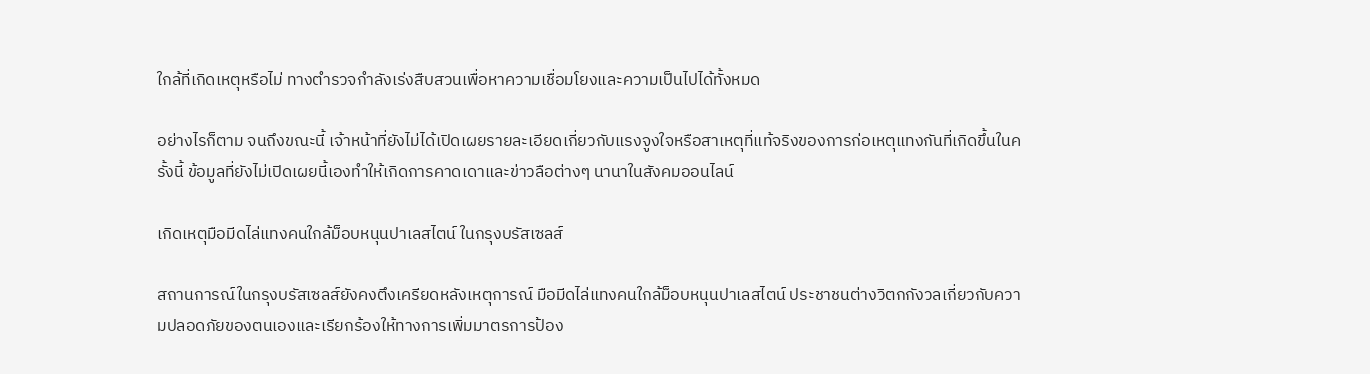ใกล้ที่เกิดเหตุหรือไม่ ทางตำรวจกำลังเร่งสืบสวนเพื่อหาความเชื่อมโยงและความเป็นไปได้ทั้งหมด

อย่างไรก็ตาม จนถึงขณะนี้ เจ้าหน้าที่ยังไม่ได้เปิดเผยรายละเอียดเกี่ยวกับแรงจูงใจหรือสาเหตุที่แท้จริงของการก่อเหตุแทงกันที่เกิดขึ้นในครั้งนี้ ข้อมูลที่ยังไม่เปิดเผยนี้เองทำให้เกิดการคาดเดาและข่าวลือต่างๆ นานาในสังคมออนไลน์

เกิดเหตุมือมีดไล่แทงคนใกล้ม็อบหนุนปาเลสไตน์ ในกรุงบรัสเซลส์

สถานการณ์ในกรุงบรัสเซลส์ยังคงตึงเครียดหลังเหตุการณ์ มือมีดไล่แทงคนใกล้ม็อบหนุนปาเลสไตน์ ประชาชนต่างวิตกกังวลเกี่ยวกับความปลอดภัยของตนเองและเรียกร้องให้ทางการเพิ่มมาตรการป้อง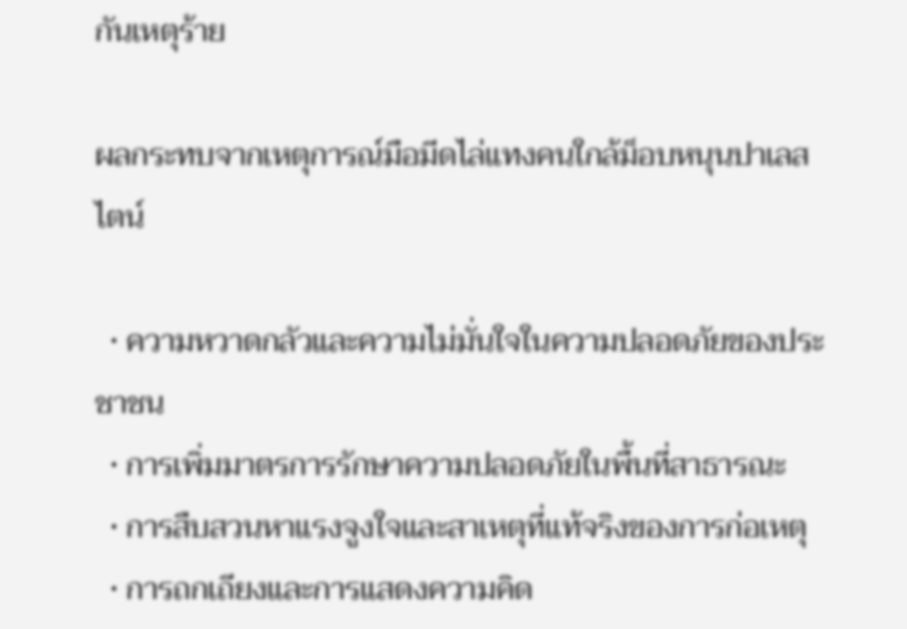กันเหตุร้าย

ผลกระทบจากเหตุการณ์มือมีดไล่แทงคนใกล้ม็อบหนุนปาเลสไตน์

  • ความหวาดกลัวและความไม่มั่นใจในความปลอดภัยของประชาชน
  • การเพิ่มมาตรการรักษาความปลอดภัยในพื้นที่สาธารณะ
  • การสืบสวนหาแรงจูงใจและสาเหตุที่แท้จริงของการก่อเหตุ
  • การถกเถียงและการแสดงความคิด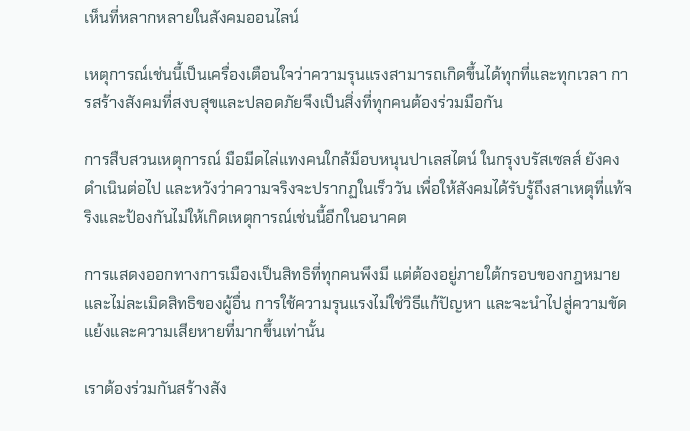เห็นที่หลากหลายในสังคมออนไลน์

เหตุการณ์เช่นนี้เป็นเครื่องเตือนใจว่าความรุนแรงสามารถเกิดขึ้นได้ทุกที่และทุกเวลา การสร้างสังคมที่สงบสุขและปลอดภัยจึงเป็นสิ่งที่ทุกคนต้องร่วมมือกัน

การสืบสวนเหตุการณ์ มือมีดไล่แทงคนใกล้ม็อบหนุนปาเลสไตน์ ในกรุงบรัสเซลส์ ยังคงดำเนินต่อไป และหวังว่าความจริงจะปรากฏในเร็ววัน เพื่อให้สังคมได้รับรู้ถึงสาเหตุที่แท้จริงและป้องกันไม่ให้เกิดเหตุการณ์เช่นนี้อีกในอนาคต

การแสดงออกทางการเมืองเป็นสิทธิที่ทุกคนพึงมี แต่ต้องอยู่ภายใต้กรอบของกฎหมายและไม่ละเมิดสิทธิของผู้อื่น การใช้ความรุนแรงไม่ใช่วิธีแก้ปัญหา และจะนำไปสู่ความขัดแย้งและความเสียหายที่มากขึ้นเท่านั้น

เราต้องร่วมกันสร้างสัง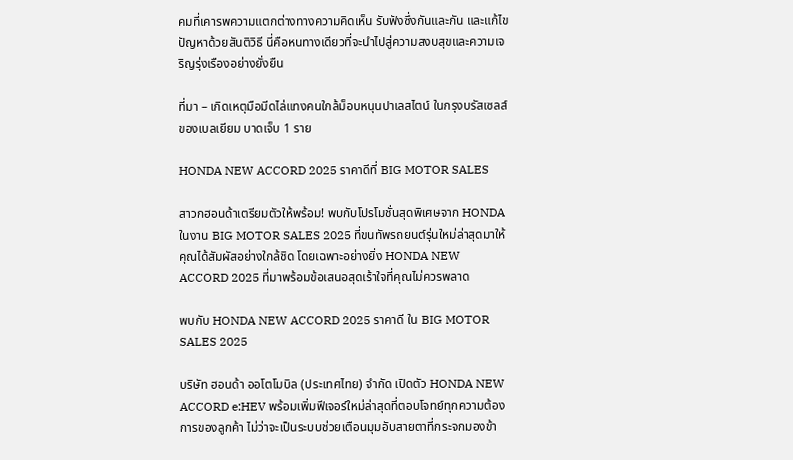คมที่เคารพความแตกต่างทางความคิดเห็น รับฟังซึ่งกันและกัน และแก้ไขปัญหาด้วยสันติวิธี นี่คือหนทางเดียวที่จะนำไปสู่ความสงบสุขและความเจริญรุ่งเรืองอย่างยั่งยืน

ที่มา – เกิดเหตุมือมีดไล่แทงคนใกล้ม็อบหนุนปาเลสไตน์ ในกรุงบรัสเซลส์ ของเบลเยียม บาดเจ็บ 1 ราย

HONDA NEW ACCORD 2025 ราคาดีที่ BIG MOTOR SALES

สาวกฮอนด้าเตรียมตัวให้พร้อม! พบกับโปรโมชั่นสุดพิเศษจาก HONDA ในงาน BIG MOTOR SALES 2025 ที่ขนทัพรถยนต์รุ่นใหม่ล่าสุดมาให้คุณได้สัมผัสอย่างใกล้ชิด โดยเฉพาะอย่างยิ่ง HONDA NEW ACCORD 2025 ที่มาพร้อมข้อเสนอสุดเร้าใจที่คุณไม่ควรพลาด

พบกับ HONDA NEW ACCORD 2025 ราคาดี ใน BIG MOTOR SALES 2025

บริษัท ฮอนด้า ออโตโมบิล (ประเทศไทย) จำกัด เปิดตัว HONDA NEW ACCORD e:HEV พร้อมเพิ่มฟีเจอร์ใหม่ล่าสุดที่ตอบโจทย์ทุกความต้องการของลูกค้า ไม่ว่าจะเป็นระบบช่วยเตือนมุมอับสายตาที่กระจกมองข้า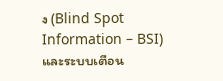ง (Blind Spot Information – BSI) และระบบเตือน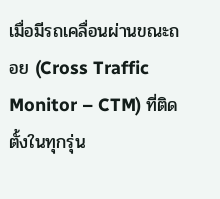เมื่อมีรถเคลื่อนผ่านขณะถอย (Cross Traffic Monitor – CTM) ที่ติดตั้งในทุกรุ่น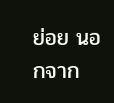ย่อย นอกจาก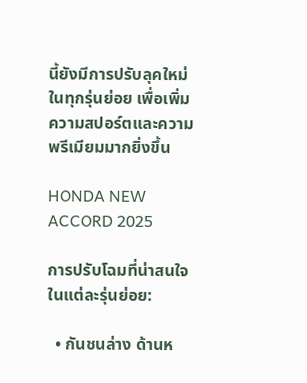นี้ยังมีการปรับลุคใหม่ในทุกรุ่นย่อย เพื่อเพิ่มความสปอร์ตและความพรีเมียมมากยิ่งขึ้น

HONDA NEW ACCORD 2025

การปรับโฉมที่น่าสนใจในแต่ละรุ่นย่อย:

  • กันชนล่าง ด้านห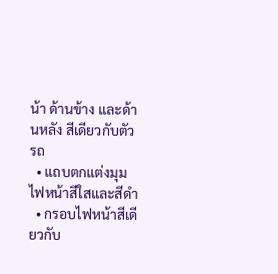น้า ด้านข้าง และด้านหลัง สีเดียวกับตัวรถ
  • แถบตกแต่งมุมไฟหน้าสีใสและสีดำ
  • กรอบไฟหน้าสีเดียวกับ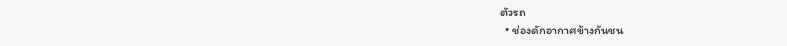ตัวรถ
  • ช่องดักอากาศข้างกันชน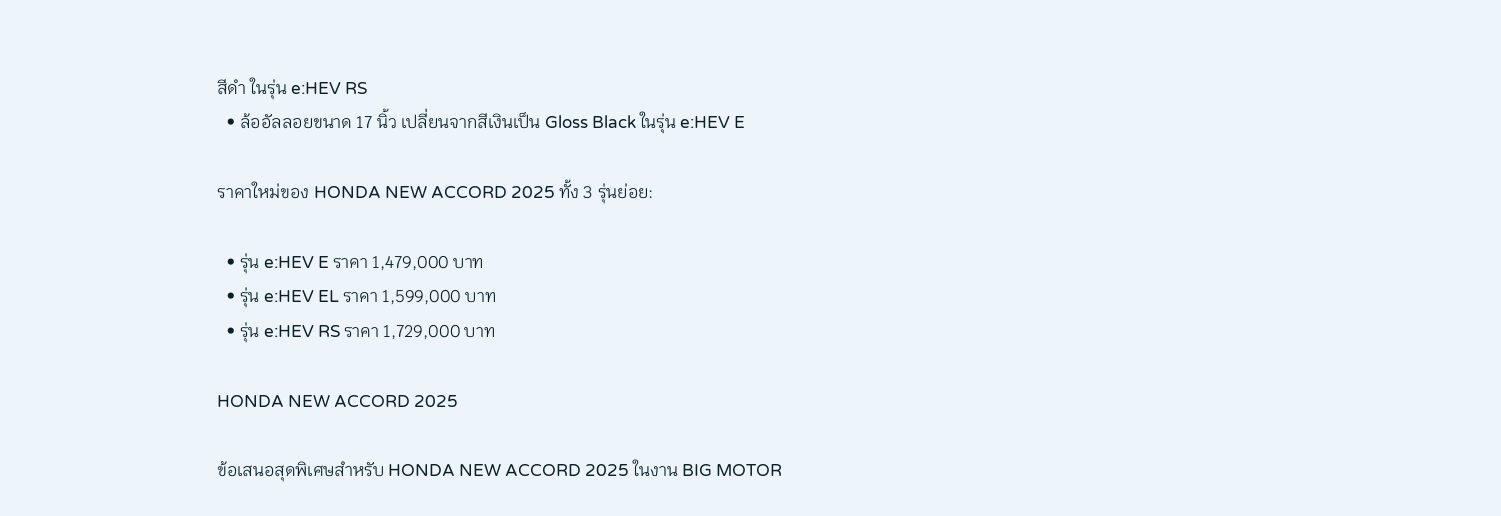สีดำ ในรุ่น e:HEV RS
  • ล้ออัลลอยขนาด 17 นิ้ว เปลี่ยนจากสีเงินเป็น Gloss Black ในรุ่น e:HEV E

ราคาใหม่ของ HONDA NEW ACCORD 2025 ทั้ง 3 รุ่นย่อย:

  • รุ่น e:HEV E ราคา 1,479,000 บาท
  • รุ่น e:HEV EL ราคา 1,599,000 บาท
  • รุ่น e:HEV RS ราคา 1,729,000 บาท

HONDA NEW ACCORD 2025

ข้อเสนอสุดพิเศษสำหรับ HONDA NEW ACCORD 2025 ในงาน BIG MOTOR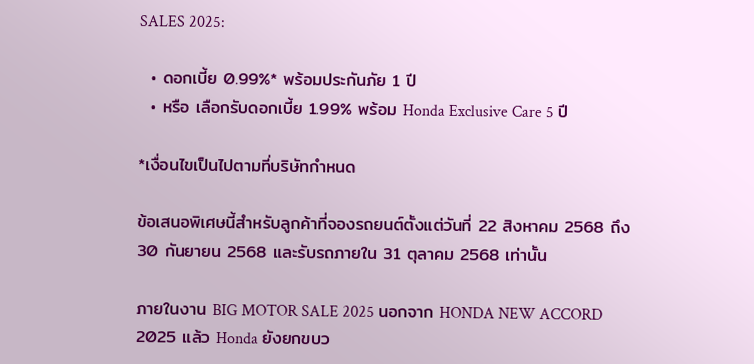SALES 2025:

  • ดอกเบี้ย 0.99%* พร้อมประกันภัย 1 ปี
  • หรือ เลือกรับดอกเบี้ย 1.99% พร้อม Honda Exclusive Care 5 ปี

*เงื่อนไขเป็นไปตามที่บริษัทกำหนด

ข้อเสนอพิเศษนี้สำหรับลูกค้าที่จองรถยนต์ตั้งแต่วันที่ 22 สิงหาคม 2568 ถึง 30 กันยายน 2568 และรับรถภายใน 31 ตุลาคม 2568 เท่านั้น

ภายในงาน BIG MOTOR SALE 2025 นอกจาก HONDA NEW ACCORD 2025 แล้ว Honda ยังยกขบว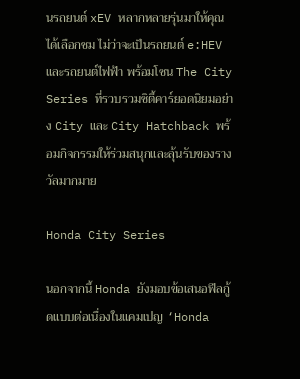นรถยนต์ xEV หลากหลายรุ่นมาให้คุณได้เลือกชม ไม่ว่าจะเป็นรถยนต์ e:HEV และรถยนต์ไฟฟ้า พร้อมโซน The City Series ที่รวบรวมซิตี้คาร์ยอดนิยมอย่าง City และ City Hatchback พร้อมกิจกรรมให้ร่วมสนุกและลุ้นรับของรางวัลมากมาย

Honda City Series

นอกจากนี้ Honda ยังมอบข้อเสนอฟีลกู้ดแบบต่อเนื่องในแคมเปญ ‘Honda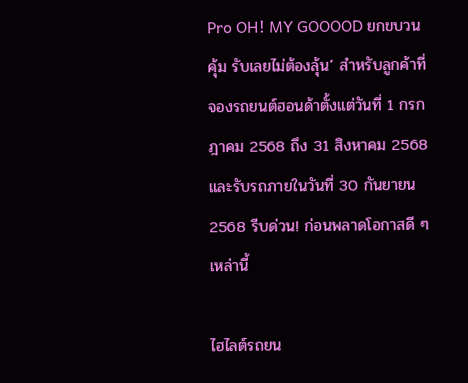Pro OH! MY GOOOOD ยกขบวนคุ้ม รับเลยไม่ต้องลุ้น’ สำหรับลูกค้าที่จองรถยนต์ฮอนด้าตั้งแต่วันที่ 1 กรกฎาคม 2568 ถึง 31 สิงหาคม 2568 และรับรถภายในวันที่ 30 กันยายน 2568 รีบด่วน! ก่อนพลาดโอกาสดี ๆ เหล่านี้

ไฮไลต์รถยน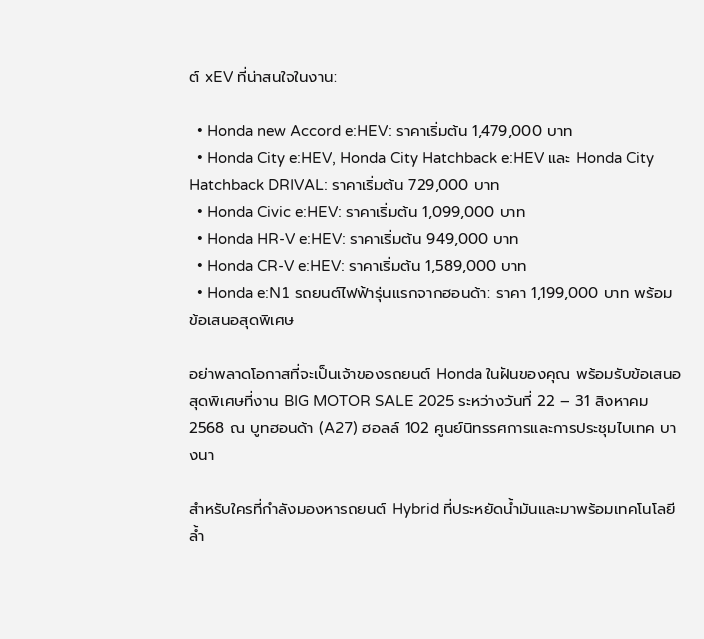ต์ xEV ที่น่าสนใจในงาน:

  • Honda new Accord e:HEV: ราคาเริ่มต้น 1,479,000 บาท
  • Honda City e:HEV, Honda City Hatchback e:HEV และ Honda City Hatchback DRIVAL: ราคาเริ่มต้น 729,000 บาท
  • Honda Civic e:HEV: ราคาเริ่มต้น 1,099,000 บาท
  • Honda HR-V e:HEV: ราคาเริ่มต้น 949,000 บาท
  • Honda CR-V e:HEV: ราคาเริ่มต้น 1,589,000 บาท
  • Honda e:N1 รถยนต์ไฟฟ้ารุ่นแรกจากฮอนด้า: ราคา 1,199,000 บาท พร้อมข้อเสนอสุดพิเศษ

อย่าพลาดโอกาสที่จะเป็นเจ้าของรถยนต์ Honda ในฝันของคุณ พร้อมรับข้อเสนอสุดพิเศษที่งาน BIG MOTOR SALE 2025 ระหว่างวันที่ 22 – 31 สิงหาคม 2568 ณ บูทฮอนด้า (A27) ฮอลล์ 102 ศูนย์นิทรรศการและการประชุมไบเทค บางนา

สำหรับใครที่กำลังมองหารถยนต์ Hybrid ที่ประหยัดน้ำมันและมาพร้อมเทคโนโลยีล้ำ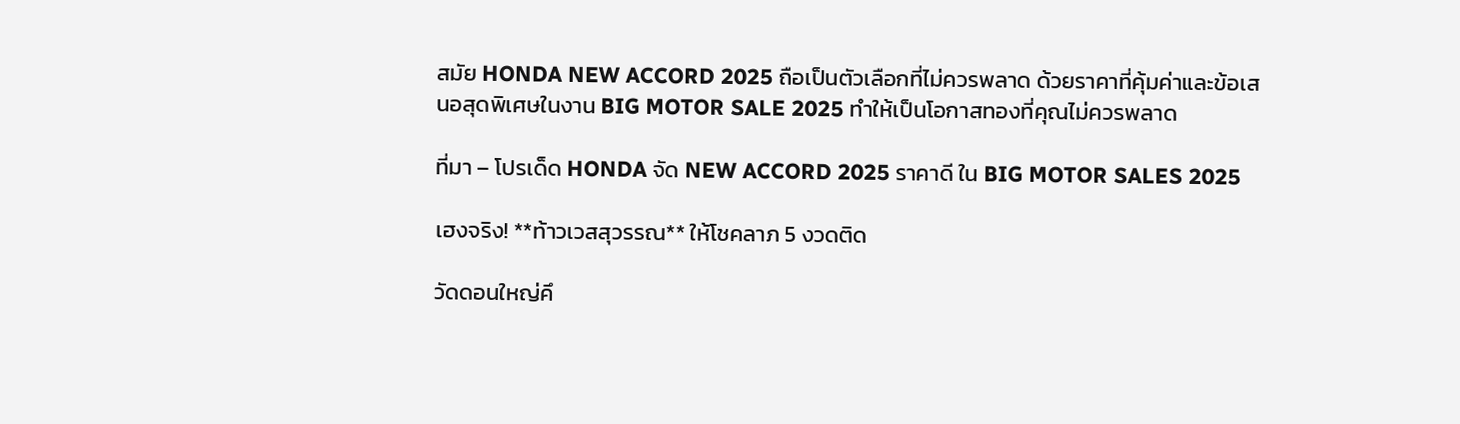สมัย HONDA NEW ACCORD 2025 ถือเป็นตัวเลือกที่ไม่ควรพลาด ด้วยราคาที่คุ้มค่าและข้อเสนอสุดพิเศษในงาน BIG MOTOR SALE 2025 ทำให้เป็นโอกาสทองที่คุณไม่ควรพลาด

ที่มา – โปรเด็ด HONDA จัด NEW ACCORD 2025 ราคาดี ใน BIG MOTOR SALES 2025

เฮงจริง! **ท้าวเวสสุวรรณ** ให้โชคลาภ 5 งวดติด

วัดดอนใหญ่คึ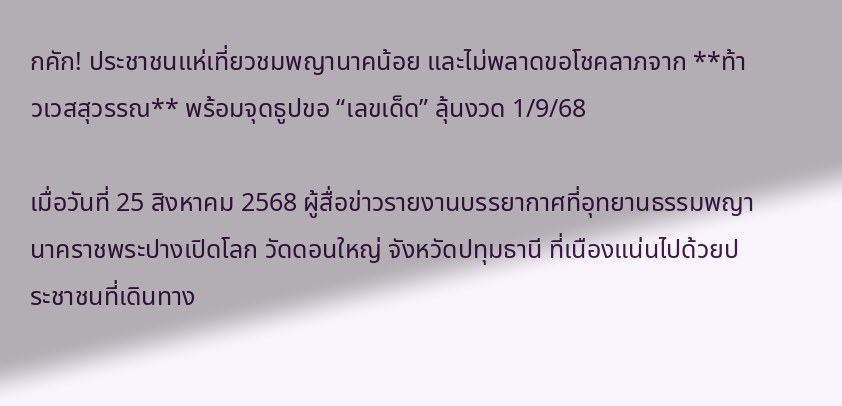กคัก! ประชาชนแห่เที่ยวชมพญานาคน้อย และไม่พลาดขอโชคลาภจาก **ท้าวเวสสุวรรณ** พร้อมจุดธูปขอ “เลขเด็ด” ลุ้นงวด 1/9/68

เมื่อวันที่ 25 สิงหาคม 2568 ผู้สื่อข่าวรายงานบรรยากาศที่อุทยานธรรมพญานาคราชพระปางเปิดโลก วัดดอนใหญ่ จังหวัดปทุมธานี ที่เนืองแน่นไปด้วยประชาชนที่เดินทาง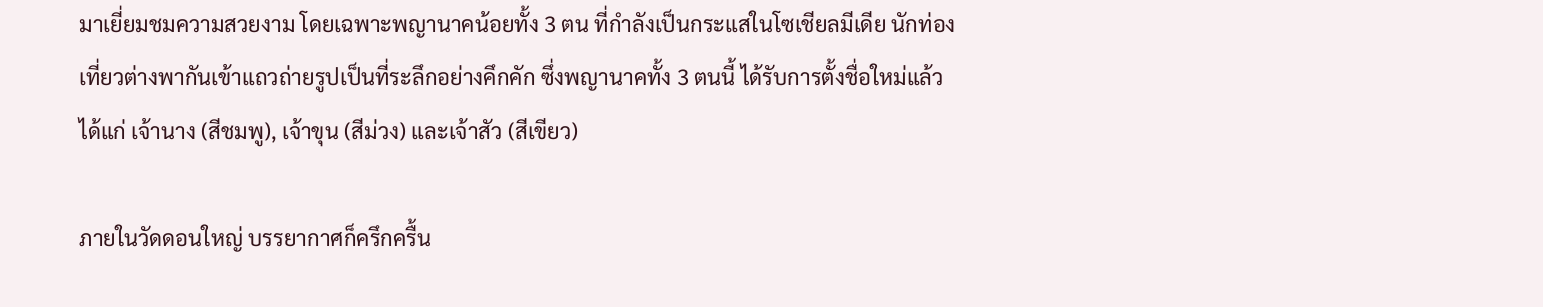มาเยี่ยมชมความสวยงาม โดยเฉพาะพญานาคน้อยทั้ง 3 ตน ที่กำลังเป็นกระแสในโซเชียลมีเดีย นักท่องเที่ยวต่างพากันเข้าแถวถ่ายรูปเป็นที่ระลึกอย่างคึกคัก ซึ่งพญานาคทั้ง 3 ตนนี้ ได้รับการตั้งชื่อใหม่แล้ว ได้แก่ เจ้านาง (สีชมพู), เจ้าขุน (สีม่วง) และเจ้าสัว (สีเขียว)

ภายในวัดดอนใหญ่ บรรยากาศก็ครึกครื้น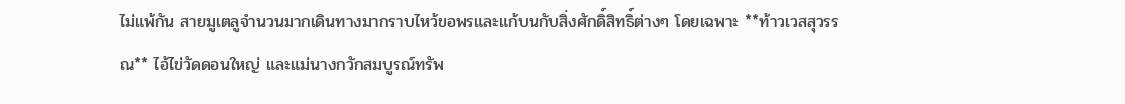ไม่แพ้กัน สายมูเตลูจำนวนมากเดินทางมากราบไหว้ขอพรและแก้บนกับสิ่งศักดิ์สิทธิ์ต่างๆ โดยเฉพาะ **ท้าวเวสสุวรรณ** ไอ้ไข่วัดดอนใหญ่ และแม่นางกวักสมบูรณ์ทรัพ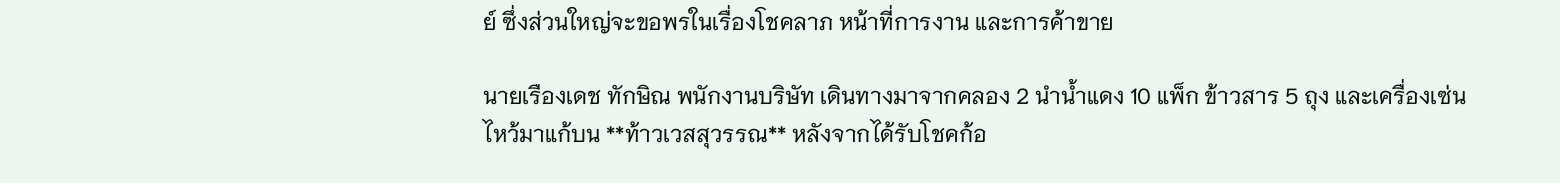ย์ ซึ่งส่วนใหญ่จะขอพรในเรื่องโชคลาภ หน้าที่การงาน และการค้าขาย

นายเรืองเดช ทักษิณ พนักงานบริษัท เดินทางมาจากคลอง 2 นำน้ำแดง 10 แพ็ก ข้าวสาร 5 ถุง และเครื่องเซ่นไหว้มาแก้บน **ท้าวเวสสุวรรณ** หลังจากได้รับโชคก้อ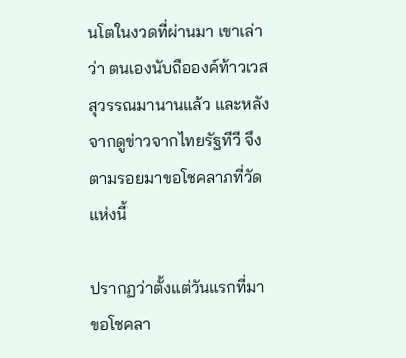นโตในงวดที่ผ่านมา เขาเล่าว่า ตนเองนับถือองค์ท้าวเวสสุวรรณมานานแล้ว และหลังจากดูข่าวจากไทยรัฐทีวี จึงตามรอยมาขอโชคลาภที่วัดแห่งนี้

ปรากฏว่าตั้งแต่วันแรกที่มาขอโชคลา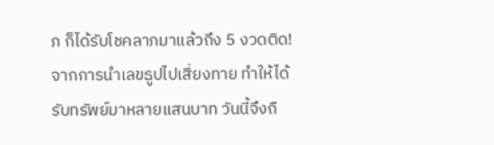ภ ก็ได้รับโชคลาภมาแล้วถึง 5 งวดติด! จากการนำเลขธูปไปเสี่ยงทาย ทำให้ได้รับทรัพย์มาหลายแสนบาท วันนี้จึงถื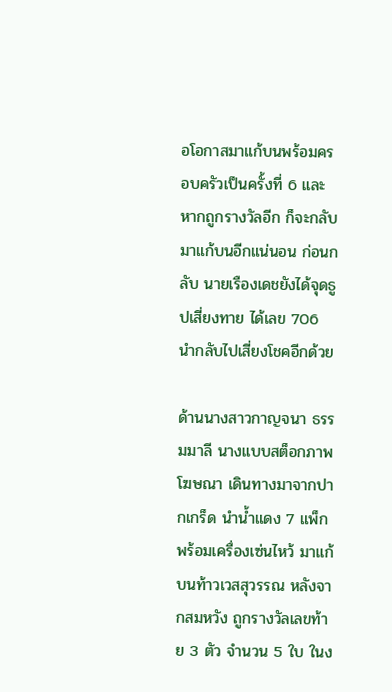อโอกาสมาแก้บนพร้อมครอบครัวเป็นครั้งที่ 6 และหากถูกรางวัลอีก ก็จะกลับมาแก้บนอีกแน่นอน ก่อนกลับ นายเรืองเดชยังได้จุดธูปเสี่ยงทาย ได้เลข 706 นำกลับไปเสี่ยงโชคอีกด้วย

ด้านนางสาวกาญจนา ธรรมมาลี นางแบบสต็อกภาพโฆษณา เดินทางมาจากปากเกร็ด นำน้ำแดง 7 แพ็ก พร้อมเครื่องเซ่นไหว้ มาแก้บนท้าวเวสสุวรรณ หลังจากสมหวัง ถูกรางวัลเลขท้าย 3 ตัว จำนวน 5 ใบ ในง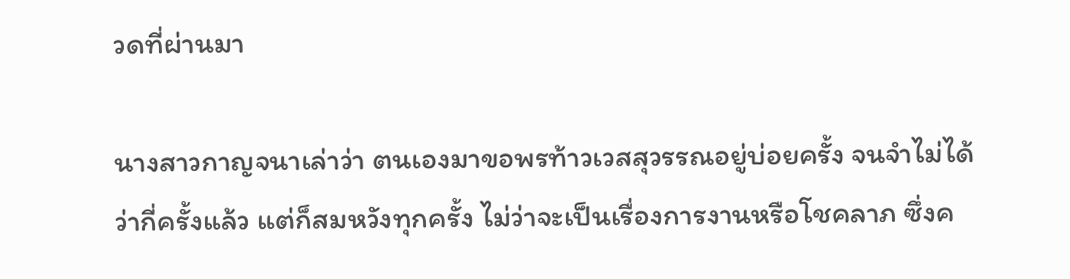วดที่ผ่านมา

นางสาวกาญจนาเล่าว่า ตนเองมาขอพรท้าวเวสสุวรรณอยู่บ่อยครั้ง จนจำไม่ได้ว่ากี่ครั้งแล้ว แต่ก็สมหวังทุกครั้ง ไม่ว่าจะเป็นเรื่องการงานหรือโชคลาภ ซึ่งค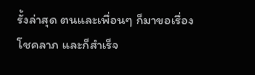รั้งล่าสุด ตนและเพื่อนๆ ก็มาขอเรื่องโชคลาภ และก็สำเร็จ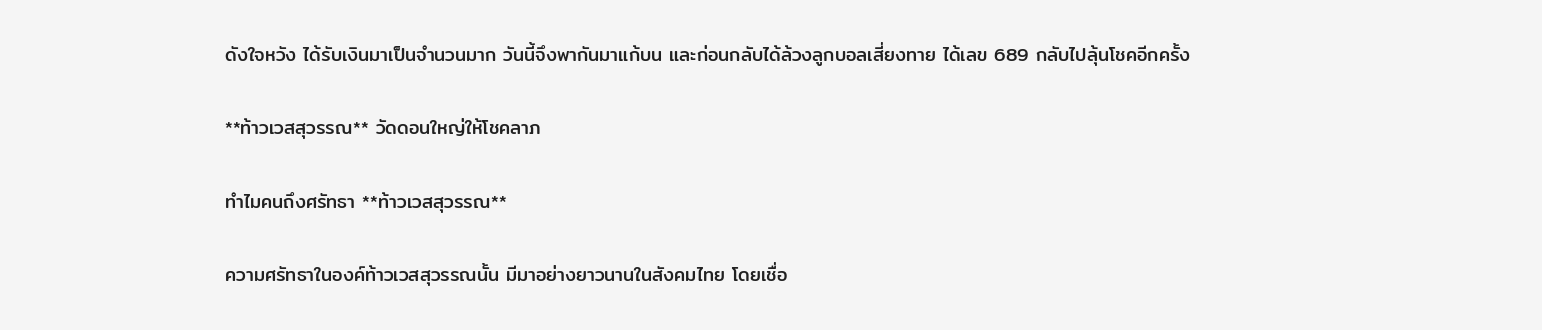ดังใจหวัง ได้รับเงินมาเป็นจำนวนมาก วันนี้จึงพากันมาแก้บน และก่อนกลับได้ล้วงลูกบอลเสี่ยงทาย ได้เลข 689 กลับไปลุ้นโชคอีกครั้ง

**ท้าวเวสสุวรรณ** วัดดอนใหญ่ให้โชคลาภ

ทำไมคนถึงศรัทธา **ท้าวเวสสุวรรณ**

ความศรัทธาในองค์ท้าวเวสสุวรรณนั้น มีมาอย่างยาวนานในสังคมไทย โดยเชื่อ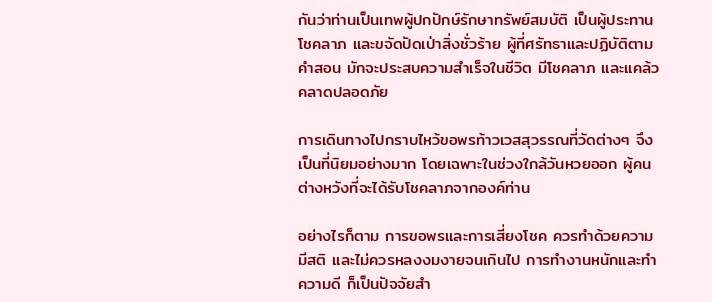กันว่าท่านเป็นเทพผู้ปกปักษ์รักษาทรัพย์สมบัติ เป็นผู้ประทานโชคลาภ และขจัดปัดเป่าสิ่งชั่วร้าย ผู้ที่ศรัทธาและปฏิบัติตามคำสอน มักจะประสบความสำเร็จในชีวิต มีโชคลาภ และแคล้วคลาดปลอดภัย

การเดินทางไปกราบไหว้ขอพรท้าวเวสสุวรรณที่วัดต่างๆ จึงเป็นที่นิยมอย่างมาก โดยเฉพาะในช่วงใกล้วันหวยออก ผู้คนต่างหวังที่จะได้รับโชคลาภจากองค์ท่าน

อย่างไรก็ตาม การขอพรและการเสี่ยงโชค ควรทำด้วยความมีสติ และไม่ควรหลงงมงายจนเกินไป การทำงานหนักและทำความดี ก็เป็นปัจจัยสำ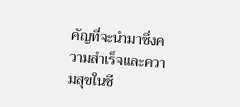คัญที่จะนำมาซึ่งความสำเร็จและความสุขในชี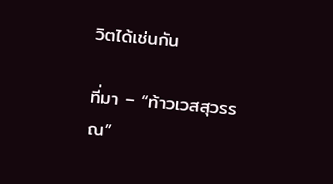วิตได้เช่นกัน

ที่มา – “ท้าวเวสสุวรรณ”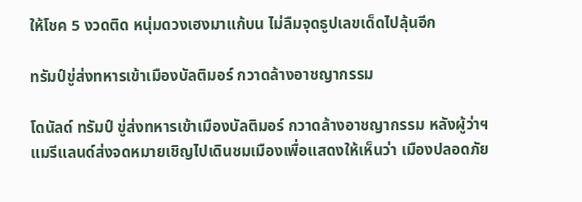ให้โชค 5 งวดติด หนุ่มดวงเฮงมาแก้บน ไม่ลืมจุดธูปเลขเด็ดไปลุ้นอีก

ทรัมป์ขู่ส่งทหารเข้าเมืองบัลติมอร์ กวาดล้างอาชญากรรม

โดนัลด์ ทรัมป์ ขู่ส่งทหารเข้าเมืองบัลติมอร์ กวาดล้างอาชญากรรม หลังผู้ว่าฯ แมรีแลนด์ส่งจดหมายเชิญไปเดินชมเมืองเพื่อแสดงให้เห็นว่า เมืองปลอดภัย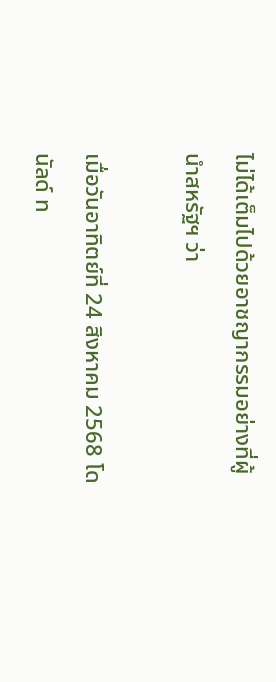ไม่ได้เต็มไปด้วยอาชญากรรมอย่างที่ผู้นำสหรัฐฯ ว่า

เมื่อวันอาทิตย์ที่ 24 สิงหาคม 2568 โดนัลด์ ท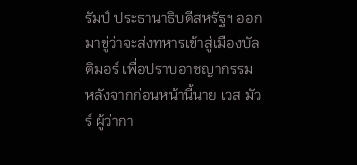รัมป์ ประธานาธิบดีสหรัฐฯ ออกมาขู่ว่าจะส่งทหารเข้าสู่เมืองบัลติมอร์ เพื่อปราบอาชญากรรม หลังจากก่อนหน้านี้นาย เวส มัวร์ ผู้ว่ากา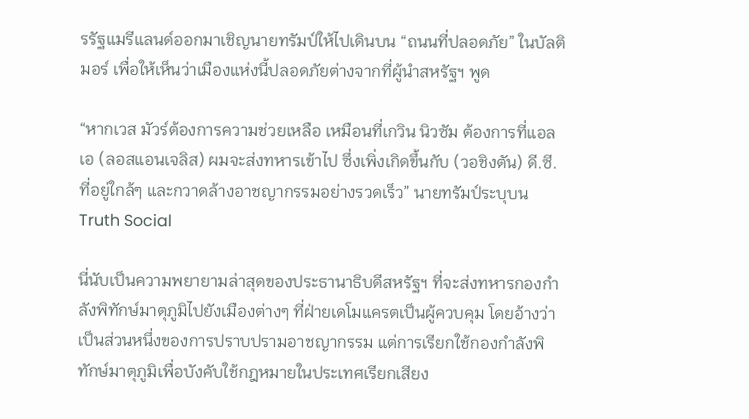รรัฐแมรีแลนด์ออกมาเชิญนายทรัมป์ให้ไปเดินบน “ถนนที่ปลอดภัย” ในบัลติมอร์ เพื่อให้เห็นว่าเมืองแห่งนี้ปลอดภัยต่างจากที่ผู้นำสหรัฐฯ พูด

“หากเวส มัวร์ต้องการความช่วยเหลือ เหมือนที่เกวิน นิวซัม ต้องการที่แอลเอ (ลอสแอนเจลิส) ผมจะส่งทหารเข้าไป ซึ่งเพิ่งเกิดขึ้นกับ (วอชิงตัน) ดี.ซี. ที่อยู่ใกล้ๆ และกวาดล้างอาชญากรรมอย่างรวดเร็ว” นายทรัมป์ระบุบน Truth Social

นี่นับเป็นความพยายามล่าสุดของประธานาธิบดีสหรัฐฯ ที่จะส่งทหารกองกำลังพิทักษ์มาตุภูมิไปยังเมืองต่างๆ ที่ฝ่ายเดโมแครตเป็นผู้ควบคุม โดยอ้างว่าเป็นส่วนหนึ่งของการปราบปรามอาชญากรรม แต่การเรียกใช้กองกำลังพิทักษ์มาตุภูมิเพื่อบังคับใช้กฎหมายในประเทศเรียกเสียง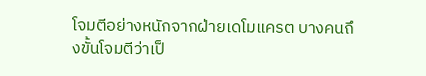โจมตีอย่างหนักจากฝ่ายเดโมแครต บางคนถึงขั้นโจมตีว่าเป็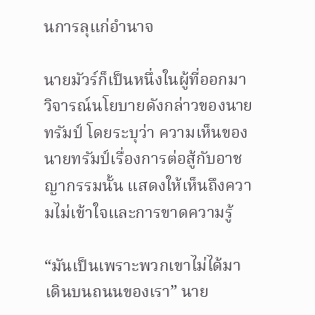นการลุแก่อำนาจ

นายมัวร์ก็เป็นหนึ่งในผู้ที่ออกมาวิจารณ์นโยบายดังกล่าวของนายทรัมป์ โดยระบุว่า ความเห็นของนายทรัมป์เรื่องการต่อสู้กับอาชญากรรมนั้น แสดงให้เห็นถึงความไม่เข้าใจและการขาดความรู้

“มันเป็นเพราะพวกเขาไม่ได้มาเดินบนถนนของเรา” นาย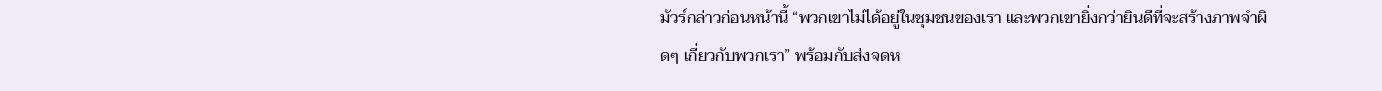มัวร์กล่าวก่อนหน้านี้ “พวกเขาไม่ได้อยู่ในชุมชนของเรา และพวกเขายิ่งกว่ายินดีที่จะสร้างภาพจำผิดๆ เกี่ยวกับพวกเรา” พร้อมกับส่งจดห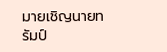มายเชิญนายทรัมป์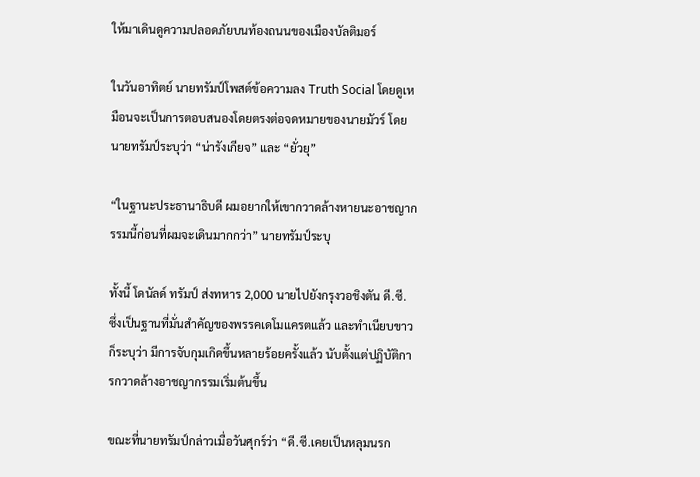ให้มาเดินดูความปลอดภัยบนท้องถนนของเมืองบัลติมอร์

ในวันอาทิตย์ นายทรัมป์โพสต์ข้อความลง Truth Social โดยดูเหมือนจะเป็นการตอบสนองโดยตรงต่อจดหมายของนายมัวร์ โดยนายทรัมป์ระบุว่า “น่ารังเกียจ” และ “ยั่วยุ”

“ในฐานะประธานาธิบดี ผมอยากให้เขากวาดล้างหายนะอาชญากรรมนี้ก่อนที่ผมจะเดินมากกว่า” นายทรัมป์ระบุ

ทั้งนี้ โดนัลด์ ทรัมป์ ส่งทหาร 2,000 นายไปยังกรุงวอชิงตัน ดี.ซี. ซึ่งเป็นฐานที่มั่นสำคัญของพรรคเดโมแครตแล้ว และทำเนียบขาวก็ระบุว่า มีการจับกุมเกิดขึ้นหลายร้อยครั้งแล้ว นับตั้งแต่ปฏิบัติการกวาดล้างอาชญากรรมเริ่มต้นขึ้น

ขณะที่นายทรัมป์กล่าวเมื่อวันศุกร์ว่า “ดี.ซี.เคยเป็นหลุมนรก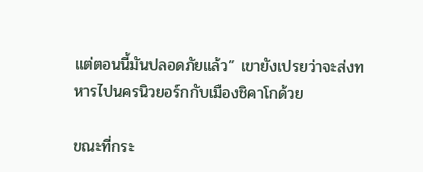แต่ตอนนี้มันปลอดภัยแล้ว” เขายังเปรยว่าจะส่งทหารไปนครนิวยอร์กกับเมืองชิคาโกด้วย

ขณะที่กระ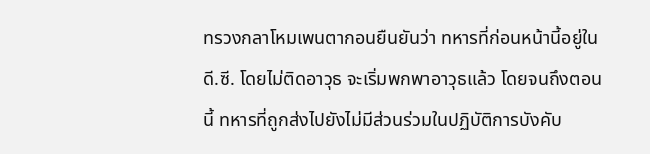ทรวงกลาโหมเพนตากอนยืนยันว่า ทหารที่ก่อนหน้านี้อยู่ในดี.ซี. โดยไม่ติดอาวุธ จะเริ่มพกพาอาวุธแล้ว โดยจนถึงตอนนี้ ทหารที่ถูกส่งไปยังไม่มีส่วนร่วมในปฏิบัติการบังคับ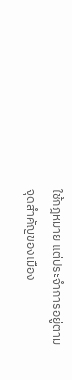ใช้กฎหมาย แต่ประจำการอยู่ตามจุดสำคัญของเมือง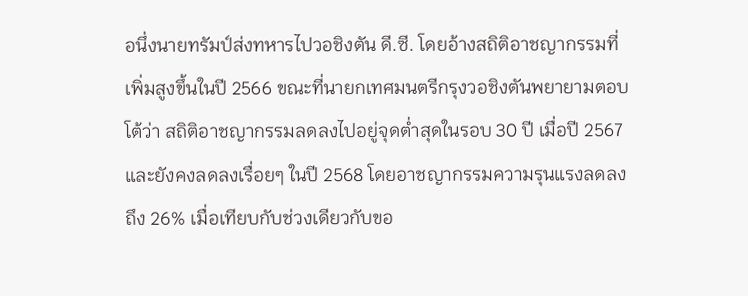อนึ่งนายทรัมป์ส่งทหารไปวอชิงตัน ดี.ซี. โดยอ้างสถิติอาชญากรรมที่เพิ่มสูงขึ้นในปี 2566 ขณะที่นายกเทศมนตรีกรุงวอชิงตันพยายามตอบโต้ว่า สถิติอาชญากรรมลดลงไปอยู่จุดต่ำสุดในรอบ 30 ปี เมื่อปี 2567 และยังคงลดลงเรื่อยๆ ในปี 2568 โดยอาชญากรรมความรุนแรงลดลงถึง 26% เมื่อเทียบกับช่วงเดียวกับขอ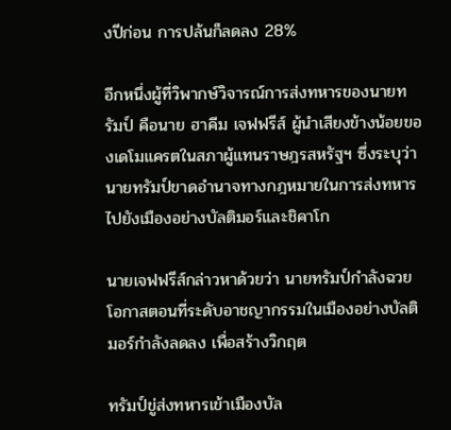งปีก่อน การปล้นก็ลดลง 28%

อีกหนึ่งผู้ที่วิพากษ์วิจารณ์การส่งทหารของนายทรัมป์ คือนาย ฮาคีม เจฟฟรีส์ ผู้นำเสียงข้างน้อยของเดโมแครตในสภาผู้แทนราษฎรสหรัฐฯ ซึ่งระบุว่า นายทรัมป์ขาดอำนาจทางกฎหมายในการส่งทหารไปยังเมืองอย่างบัลติมอร์และชิคาโก

นายเจฟฟรีส์กล่าวหาด้วยว่า นายทรัมป์กำลังฉวยโอกาสตอนที่ระดับอาชญากรรมในเมืองอย่างบัลติมอร์กำลังลดลง เพื่อสร้างวิกฤต

ทรัมป์ขู่ส่งทหารเข้าเมืองบัล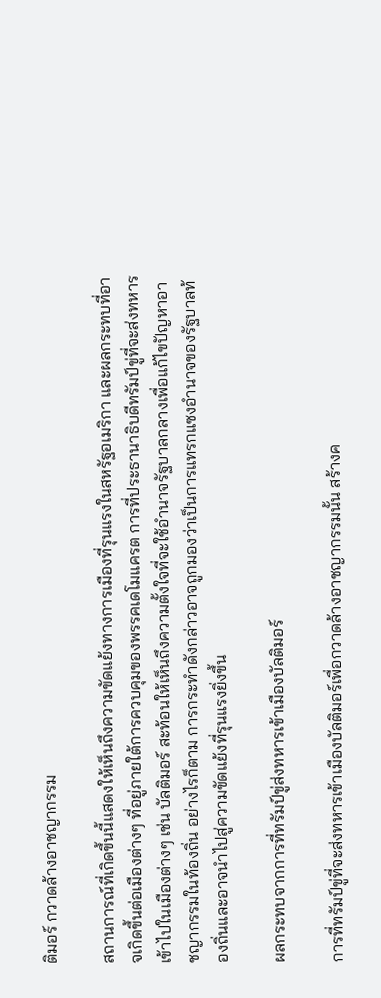ติมอร์ กวาดล้างอาชญากรรม

สถานการณ์ที่เกิดขึ้นนี้แสดงให้เห็นถึงความขัดแย้งทางการเมืองที่รุนแรงในสหรัฐอเมริกา และผลกระทบที่อาจเกิดขึ้นต่อเมืองต่างๆ ที่อยู่ภายใต้การควบคุมของพรรคเดโมแครต การที่ประธานาธิบดีทรัมป์ขู่ที่จะส่งทหารเข้าไปในเมืองต่างๆ เช่น บัลติมอร์ สะท้อนให้เห็นถึงความตั้งใจที่จะใช้อำนาจรัฐบาลกลางเพื่อแก้ไขปัญหาอาชญากรรมในท้องถิ่น อย่างไรก็ตาม การกระทำดังกล่าวอาจถูกมองว่าเป็นการแทรกแซงอำนาจของรัฐบาลท้องถิ่นและอาจนำไปสู่ความขัดแย้งที่รุนแรงยิ่งขึ้น

ผลกระทบจากการที่ทรัมป์ขู่ส่งทหารเข้าเมืองบัลติมอร์

การที่ทรัมป์ขู่ที่จะส่งทหารเข้าเมืองบัลติมอร์เพื่อกวาดล้างอาชญากรรมนั้น สร้างค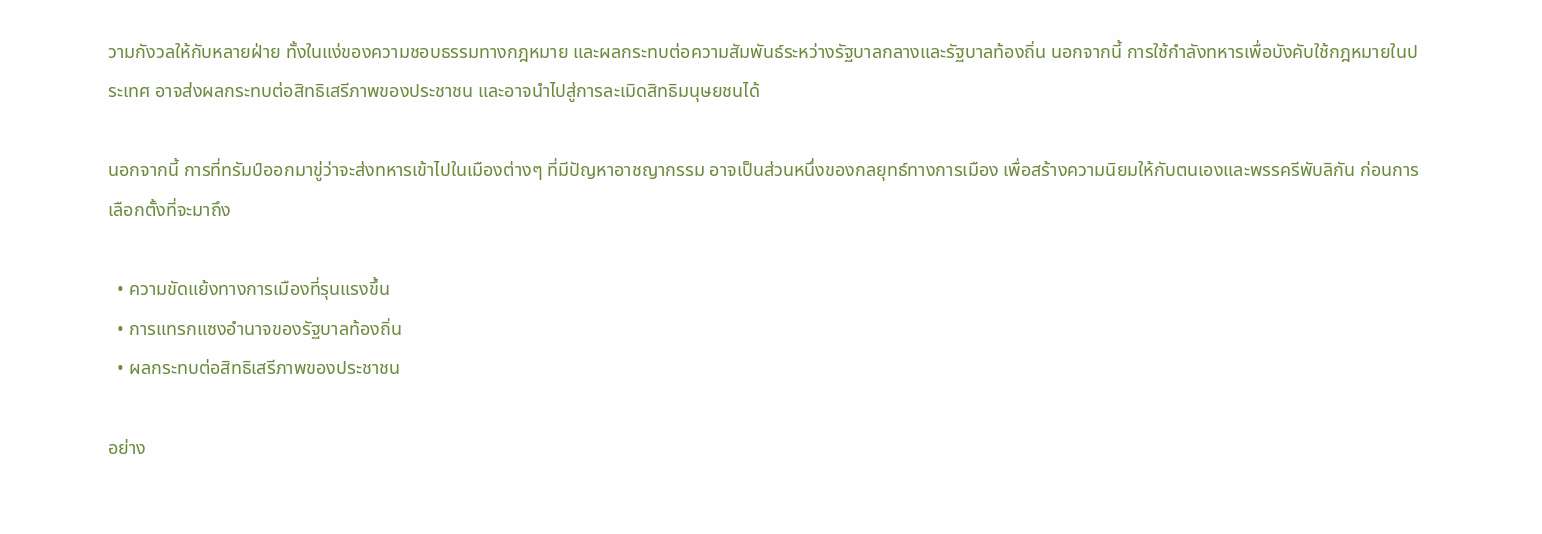วามกังวลให้กับหลายฝ่าย ทั้งในแง่ของความชอบธรรมทางกฎหมาย และผลกระทบต่อความสัมพันธ์ระหว่างรัฐบาลกลางและรัฐบาลท้องถิ่น นอกจากนี้ การใช้กำลังทหารเพื่อบังคับใช้กฎหมายในประเทศ อาจส่งผลกระทบต่อสิทธิเสรีภาพของประชาชน และอาจนำไปสู่การละเมิดสิทธิมนุษยชนได้

นอกจากนี้ การที่ทรัมป์ออกมาขู่ว่าจะส่งทหารเข้าไปในเมืองต่างๆ ที่มีปัญหาอาชญากรรม อาจเป็นส่วนหนึ่งของกลยุทธ์ทางการเมือง เพื่อสร้างความนิยมให้กับตนเองและพรรครีพับลิกัน ก่อนการเลือกตั้งที่จะมาถึง

  • ความขัดแย้งทางการเมืองที่รุนแรงขึ้น
  • การแทรกแซงอำนาจของรัฐบาลท้องถิ่น
  • ผลกระทบต่อสิทธิเสรีภาพของประชาชน

อย่าง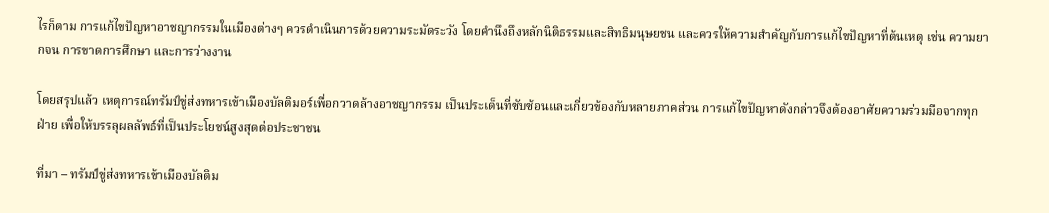ไรก็ตาม การแก้ไขปัญหาอาชญากรรมในเมืองต่างๆ ควรดำเนินการด้วยความระมัดระวัง โดยคำนึงถึงหลักนิติธรรมและสิทธิมนุษยชน และควรให้ความสำคัญกับการแก้ไขปัญหาที่ต้นเหตุ เช่น ความยากจน การขาดการศึกษา และการว่างงาน

โดยสรุปแล้ว เหตุการณ์ทรัมป์ขู่ส่งทหารเข้าเมืองบัลติมอร์เพื่อกวาดล้างอาชญากรรม เป็นประเด็นที่ซับซ้อนและเกี่ยวข้องกับหลายภาคส่วน การแก้ไขปัญหาดังกล่าวจึงต้องอาศัยความร่วมมือจากทุกฝ่าย เพื่อให้บรรลุผลลัพธ์ที่เป็นประโยชน์สูงสุดต่อประชาชน

ที่มา – ทรัมป์ขู่ส่งทหารเข้าเมืองบัลติม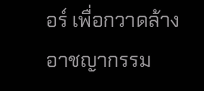อร์ เพื่อกวาดล้างอาชญากรรม